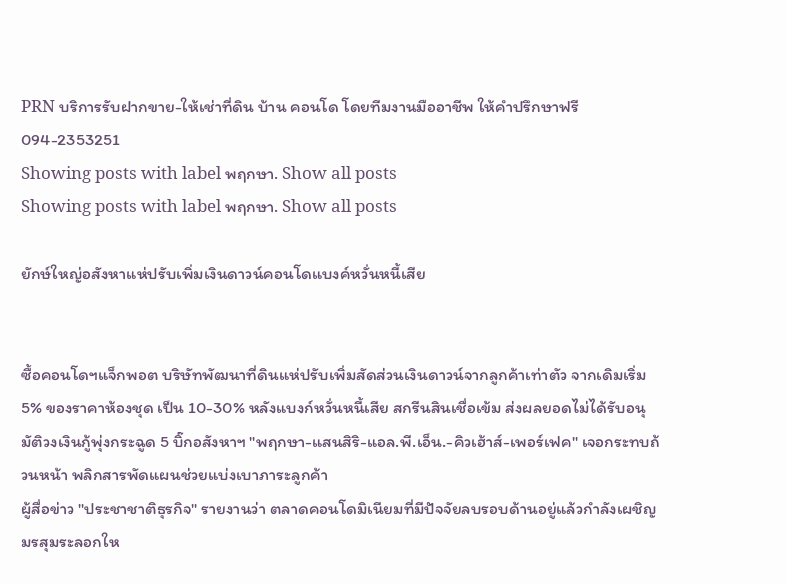PRN บริการรับฝากขาย-ให้เช่าที่ดิน บ้าน คอนโด โดยทีมงานมืออาชีพ ให้คำปรึกษาฟรี 094-2353251
Showing posts with label พฤกษา. Show all posts
Showing posts with label พฤกษา. Show all posts

ยักษ์ใหญ่อสังหาแห่ปรับเพิ่มเงินดาวน์คอนโดแบงค์หวั่นหนี้เสีย


ซื้อคอนโดฯแจ็กพอต บริษัทพัฒนาที่ดินแห่ปรับเพิ่มสัดส่วนเงินดาวน์จากลูกค้าเท่าตัว จากเดิมเริ่ม 5% ของราคาห้องชุด เป็น 10-30% หลังแบงก์หวั่นหนี้เสีย สกรีนสินเชื่อเข้ม ส่งผลยอดไม่ได้รับอนุมัติวงเงินกู้พุ่งกระฉูด 5 บิ๊กอสังหาฯ "พฤกษา-แสนสิริ-แอล.พี.เอ็น.-คิวเฮ้าส์-เพอร์เฟค" เจอกระทบถ้วนหน้า พลิกสารพัดแผนช่วยแบ่งเบาภาระลูกค้า
ผู้สื่อข่าว "ประชาชาติธุรกิจ" รายงานว่า ตลาดคอนโดมิเนียมที่มีปัจจัยลบรอบด้านอยู่แล้วกำลังเผชิญมรสุมระลอกให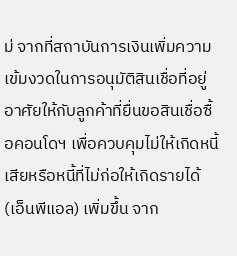ม่ จากที่สถาบันการเงินเพิ่มความเข้มงวดในการอนุมัติสินเชื่อที่อยู่อาศัยให้กับลูกค้าที่ยื่นขอสินเชื่อซื้อคอนโดฯ เพื่อควบคุมไม่ให้เกิดหนี้เสียหรือหนี้ที่ไม่ก่อให้เกิดรายได้ (เอ็นพีแอล) เพิ่มขึ้น จาก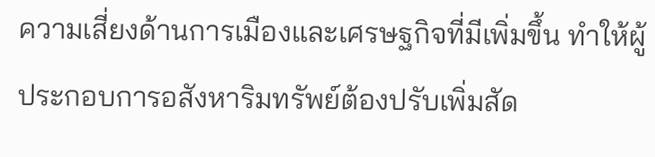ความเสี่ยงด้านการเมืองและเศรษฐกิจที่มีเพิ่มขึ้น ทำให้ผู้ประกอบการอสังหาริมทรัพย์ต้องปรับเพิ่มสัด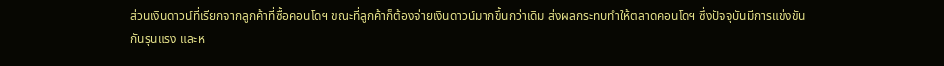ส่วนเงินดาวน์ที่เรียกจากลูกค้าที่ซื้อคอนโดฯ ขณะที่ลูกค้าก็ต้องจ่ายเงินดาวน์มากขึ้นกว่าเดิม ส่งผลกระทบทำให้ตลาดคอนโดฯ ซึ่งปัจจุบันมีการแข่งขันกันรุนแรง และห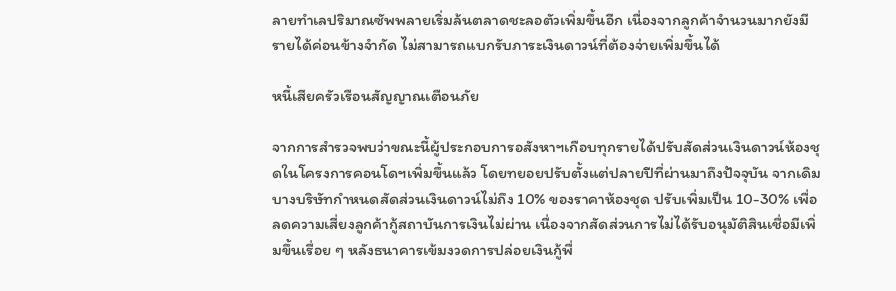ลายทำเลปริมาณซัพพลายเริ่มล้นตลาดชะลอตัวเพิ่มขึ้นอีก เนื่องจากลูกค้าจำนวนมากยังมีรายได้ค่อนข้างจำกัด ไม่สามารถแบกรับภาระเงินดาวน์ที่ต้องจ่ายเพิ่มขึ้นได้

หนี้เสียครัวเรือนสัญญาณเตือนภัย

จากการสำรวจพบว่าขณะนี้ผู้ประกอบการอสังหาฯเกือบทุกรายได้ปรับสัดส่วนเงินดาวน์ห้องชุดในโครงการคอนโดฯเพิ่มขึ้นแล้ว โดยทยอยปรับตั้งแต่ปลายปีที่ผ่านมาถึงปัจจุบัน จากเดิมบางบริษัทกำหนดสัดส่วนเงินดาวน์ไม่ถึง 10% ของราคาห้องชุด ปรับเพิ่มเป็น 10-30% เพื่อลดความเสี่ยงลูกค้ากู้สถาบันการเงินไม่ผ่าน เนื่องจากสัดส่วนการไม่ได้รับอนุมัติสินเชื่อมีเพิ่มขึ้นเรื่อย ๆ หลังธนาคารเข้มงวดการปล่อยเงินกู้พื่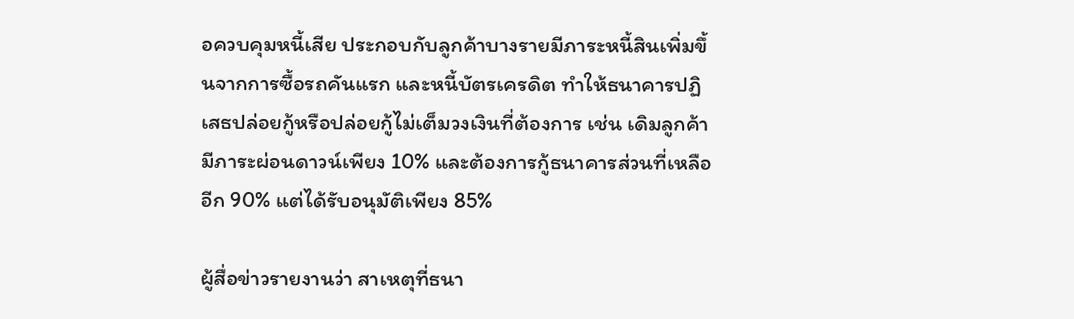อควบคุมหนี้เสีย ประกอบกับลูกค้าบางรายมีภาระหนี้สินเพิ่มขึ้นจากการซื้อรถคันแรก และหนี้บัตรเครดิต ทำให้ธนาคารปฏิเสธปล่อยกู้หรือปล่อยกู้ไม่เต็มวงเงินที่ต้องการ เช่น เดิมลูกค้ามีภาระผ่อนดาวน์เพียง 10% และต้องการกู้ธนาคารส่วนที่เหลืออีก 90% แต่ได้รับอนุมัติเพียง 85%

ผู้สื่อข่าวรายงานว่า สาเหตุที่ธนา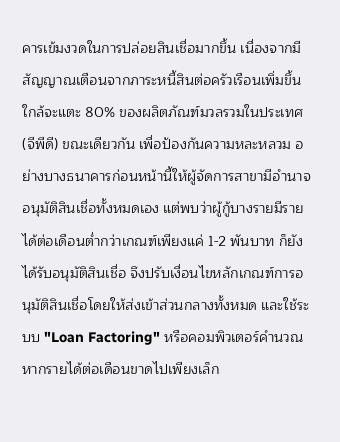คารเข้มงวดในการปล่อยสินเชื่อมากขึ้น เนื่องจากมีสัญญาณเตือนจากภาระหนี้สินต่อครัวเรือนเพิ่มขึ้นใกล้จะแตะ 80% ของผลิตภัณฑ์มวลรวมในประเทศ (จีพีดี) ขณะเดียวกัน เพื่อป้องกันความหละหลวม อย่างบางธนาคารก่อนหน้านี้ให้ผู้จัดการสาขามีอำนาจอนุมัติสินเชื่อทั้งหมดเอง แต่พบว่าผู้กู้บางรายมีรายได้ต่อเดือนต่ำกว่าเกณฑ์เพียงแค่ 1-2 พันบาท ก็ยังได้รับอนุมัติสินเชื่อ จึงปรับเงื่อนไขหลักเกณฑ์การอนุมัติสินเชื่อโดยให้ส่งเข้าส่วนกลางทั้งหมด และใช้ระบบ "Loan Factoring" หรือคอมพิวเตอร์คำนวณ หากรายได้ต่อเดือนขาดไปเพียงเล็ก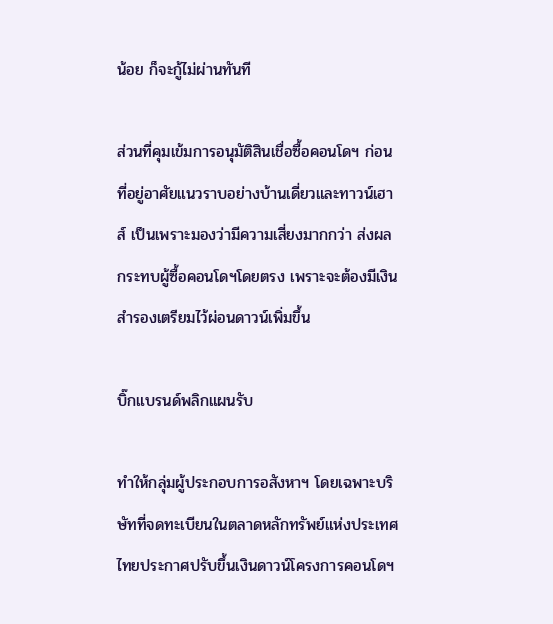น้อย ก็จะกู้ไม่ผ่านทันที

ส่วนที่คุมเข้มการอนุมัติสินเชื่อซื้อคอนโดฯ ก่อนที่อยู่อาศัยแนวราบอย่างบ้านเดี่ยวและทาวน์เฮาส์ เป็นเพราะมองว่ามีความเสี่ยงมากกว่า ส่งผลกระทบผู้ซื้อคอนโดฯโดยตรง เพราะจะต้องมีเงินสำรองเตรียมไว้ผ่อนดาวน์เพิ่มขึ้น

บิ๊กแบรนด์พลิกแผนรับ

ทำให้กลุ่มผู้ประกอบการอสังหาฯ โดยเฉพาะบริษัทที่จดทะเบียนในตลาดหลักทรัพย์แห่งประเทศไทยประกาศปรับขึ้นเงินดาวน์โครงการคอนโดฯ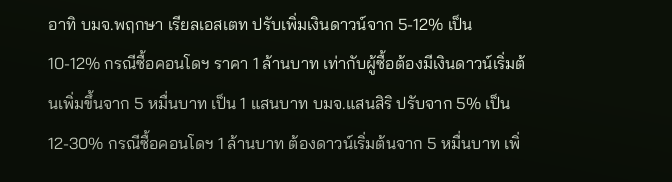อาทิ บมจ.พฤกษา เรียลเอสเตท ปรับเพิ่มเงินดาวน์จาก 5-12% เป็น 10-12% กรณีซื้อคอนโดฯ ราคา 1 ล้านบาท เท่ากับผู้ซื้อต้องมีเงินดาวน์เริ่มต้นเพิ่มขึ้นจาก 5 หมื่นบาท เป็น 1 แสนบาท บมจ.แสนสิริ ปรับจาก 5% เป็น 12-30% กรณีซื้อคอนโดฯ 1 ล้านบาท ต้องดาวน์เริ่มต้นจาก 5 หมื่นบาท เพิ่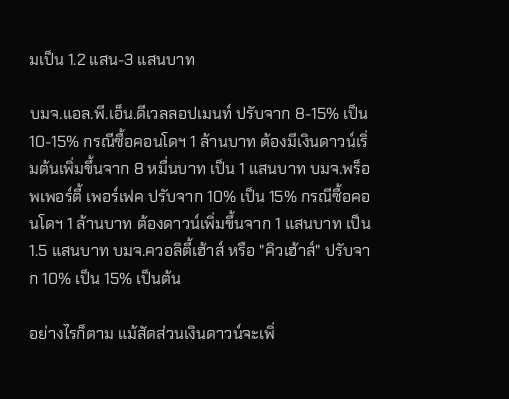มเป็น 1.2 แสน-3 แสนบาท

บมจ.แอล.พี.เอ็น.ดีเวลลอปเมนท์ ปรับจาก 8-15% เป็น 10-15% กรณีซื้อคอนโดฯ 1 ล้านบาท ต้องมีเงินดาวน์เริ่มต้นเพิ่มขึ้นจาก 8 หมื่นบาท เป็น 1 แสนบาท บมจ.พร็อพเพอร์ตี้ เพอร์เฟค ปรับจาก 10% เป็น 15% กรณีซื้อคอนโดฯ 1 ล้านบาท ต้องดาวน์เพิ่มขึ้นจาก 1 แสนบาท เป็น 1.5 แสนบาท บมจ.ควอลิตี้เฮ้าส์ หรือ "คิวเฮ้าส์" ปรับจาก 10% เป็น 15% เป็นต้น

อย่างไรก็ตาม แม้สัดส่วนเงินดาวน์จะเพิ่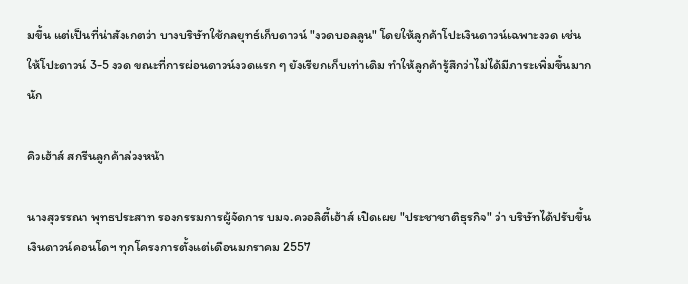มขึ้น แต่เป็นที่น่าสังเกตว่า บางบริษัทใช้กลยุทธ์เก็บดาวน์ "งวดบอลลูน" โดยให้ลูกค้าโปะเงินดาวน์เฉพาะงวด เช่น ให้โปะดาวน์ 3-5 งวด ขณะที่การผ่อนดาวน์งวดแรก ๆ ยังเรียกเก็บเท่าเดิม ทำให้ลูกค้ารู้สึกว่าไม่ได้มีภาระเพิ่มขึ้นมากนัก

คิวเฮ้าส์ สกรีนลูกค้าล่วงหน้า

นางสุวรรณา พุทธประสาท รองกรรมการผู้จัดการ บมจ.ควอลิตี้เฮ้าส์ เปิดเผย "ประชาชาติธุรกิจ" ว่า บริษัทได้ปรับขึ้นเงินดาวน์คอนโดฯ ทุกโครงการตั้งแต่เดือนมกราคม 2557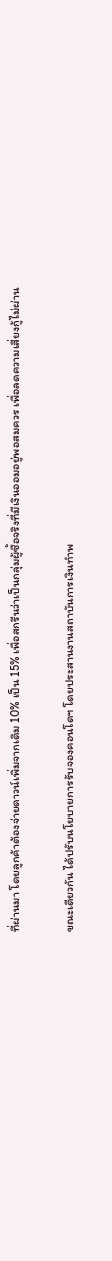ที่ผ่านมา โดยลูกค้าต้องจ่ายดาวน์เพิ่มจากเดิม 10% เป็น 15% เพื่อสกรีนว่าเป็นกลุ่มผู้ซื้อจริงที่มีเงินออมอยู่พอสมควร เพื่อลดความเสี่ยงกู้ไม่ผ่าน

ขณะเดียวกัน ได้ปรับนโยบายการรับจองคอนโดฯ โดยประสานงานสถาบันการเงินทำพ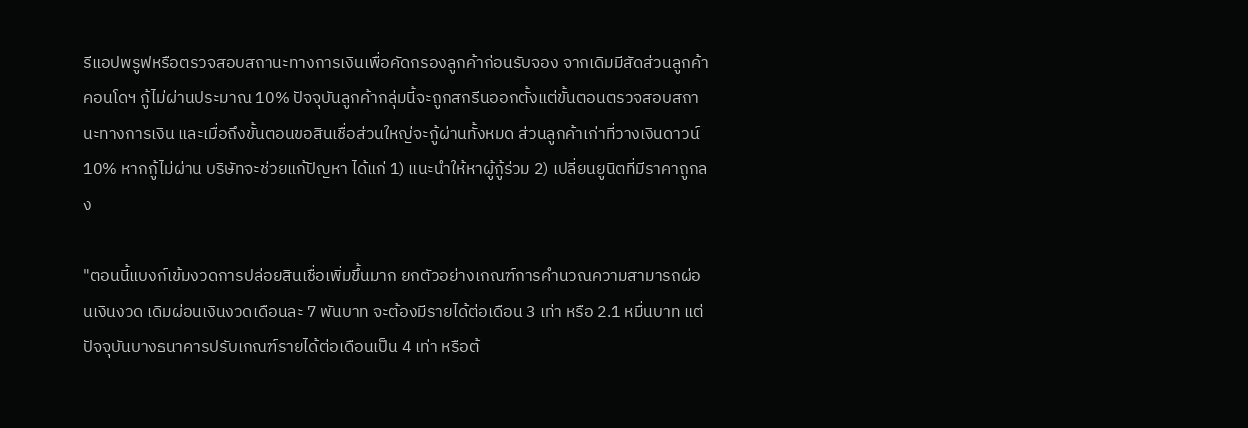รีแอปพรูฟหรือตรวจสอบสถานะทางการเงินเพื่อคัดกรองลูกค้าก่อนรับจอง จากเดิมมีสัดส่วนลูกค้าคอนโดฯ กู้ไม่ผ่านประมาณ 10% ปัจจุบันลูกค้ากลุ่มนี้จะถูกสกรีนออกตั้งแต่ขั้นตอนตรวจสอบสถานะทางการเงิน และเมื่อถึงขั้นตอนขอสินเชื่อส่วนใหญ่จะกู้ผ่านทั้งหมด ส่วนลูกค้าเก่าที่วางเงินดาวน์ 10% หากกู้ไม่ผ่าน บริษัทจะช่วยแก้ปัญหา ได้แก่ 1) แนะนำให้หาผู้กู้ร่วม 2) เปลี่ยนยูนิตที่มีราคาถูกลง

"ตอนนี้แบงก์เข้มงวดการปล่อยสินเชื่อเพิ่มขึ้นมาก ยกตัวอย่างเกณฑ์การคำนวณความสามารถผ่อนเงินงวด เดิมผ่อนเงินงวดเดือนละ 7 พันบาท จะต้องมีรายได้ต่อเดือน 3 เท่า หรือ 2.1 หมื่นบาท แต่ปัจจุบันบางธนาคารปรับเกณฑ์รายได้ต่อเดือนเป็น 4 เท่า หรือต้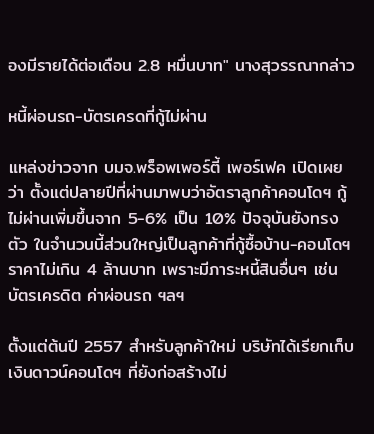องมีรายได้ต่อเดือน 2.8 หมื่นบาท" นางสุวรรณากล่าว

หนี้ผ่อนรถ-บัตรเครดที่กู้ไม่ผ่าน

แหล่งข่าวจาก บมจ.พร็อพเพอร์ตี้ เพอร์เฟค เปิดเผยว่า ตั้งแต่ปลายปีที่ผ่านมาพบว่าอัตราลูกค้าคอนโดฯ กู้ไม่ผ่านเพิ่มขึ้นจาก 5-6% เป็น 10% ปัจจุบันยังทรงตัว ในจำนวนนี้ส่วนใหญ่เป็นลูกค้าที่กู้ซื้อบ้าน-คอนโดฯ ราคาไม่เกิน 4 ล้านบาท เพราะมีภาระหนี้สินอื่นๆ เช่น บัตรเครดิต ค่าผ่อนรถ ฯลฯ

ตั้งแต่ต้นปี 2557 สำหรับลูกค้าใหม่ บริษัทได้เรียกเก็บเงินดาวน์คอนโดฯ ที่ยังก่อสร้างไม่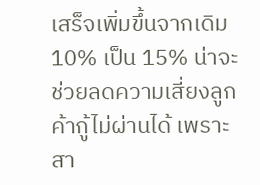เสร็จเพิ่มขึ้นจากเดิม 10% เป็น 15% น่าจะช่วยลดความเสี่ยงลูกค้ากู้ไม่ผ่านได้ เพราะสา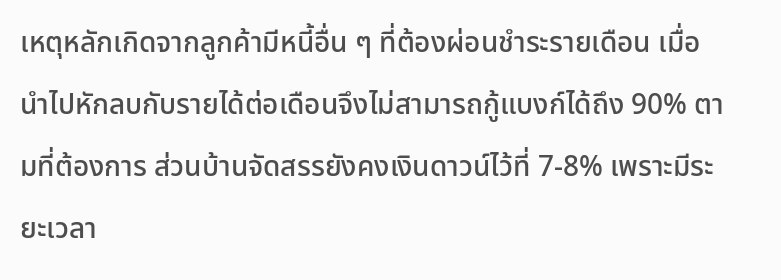เหตุหลักเกิดจากลูกค้ามีหนี้อื่น ๆ ที่ต้องผ่อนชำระรายเดือน เมื่อนำไปหักลบกับรายได้ต่อเดือนจึงไม่สามารถกู้แบงก์ได้ถึง 90% ตามที่ต้องการ ส่วนบ้านจัดสรรยังคงเงินดาวน์ไว้ที่ 7-8% เพราะมีระยะเวลา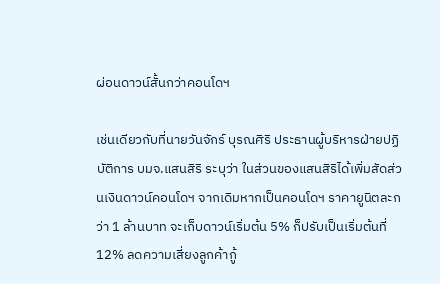ผ่อนดาวน์สั้นกว่าคอนโดฯ

เช่นเดียวกับที่นายวันจักร์ บุรณศิริ ประธานผู้บริหารฝ่ายปฏิบัติการ บมจ.แสนสิริ ระบุว่า ในส่วนของแสนสิริได้เพิ่มสัดส่วนเงินดาวน์คอนโดฯ จากเดิมหากเป็นคอนโดฯ ราคายูนิตละกว่า 1 ล้านบาท จะเก็บดาวน์เริ่มต้น 5% ก็ปรับเป็นเริ่มต้นที่ 12% ลดความเสี่ยงลูกค้ากู้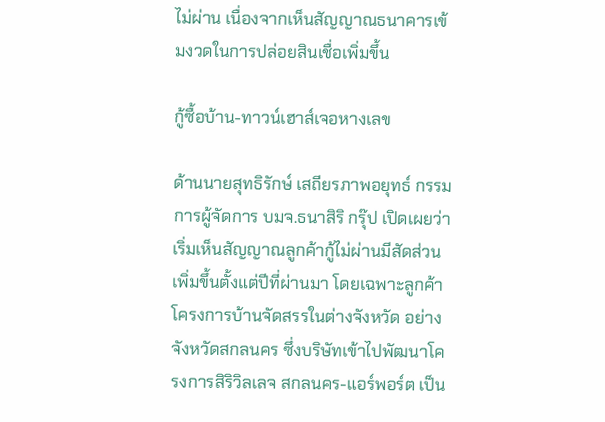ไม่ผ่าน เนื่องจากเห็นสัญญาณธนาคารเข้มงวดในการปล่อยสินเชื่อเพิ่มขึ้น

กู้ซื้อบ้าน-ทาวน์เฮาส์เจอหางเลข

ด้านนายสุทธิรักษ์ เสถียรภาพอยุทธ์ กรรมการผู้จัดการ บมจ.ธนาสิริ กรุ๊ป เปิดเผยว่า เริ่มเห็นสัญญาณลูกค้ากู้ไม่ผ่านมีสัดส่วนเพิ่มขึ้นตั้งแต่ปีที่ผ่านมา โดยเฉพาะลูกค้าโครงการบ้านจัดสรรในต่างจังหวัด อย่างจังหวัดสกลนคร ซึ่งบริษัทเข้าไปพัฒนาโครงการสิริวิลเลจ สกลนคร-แอร์พอร์ต เป็น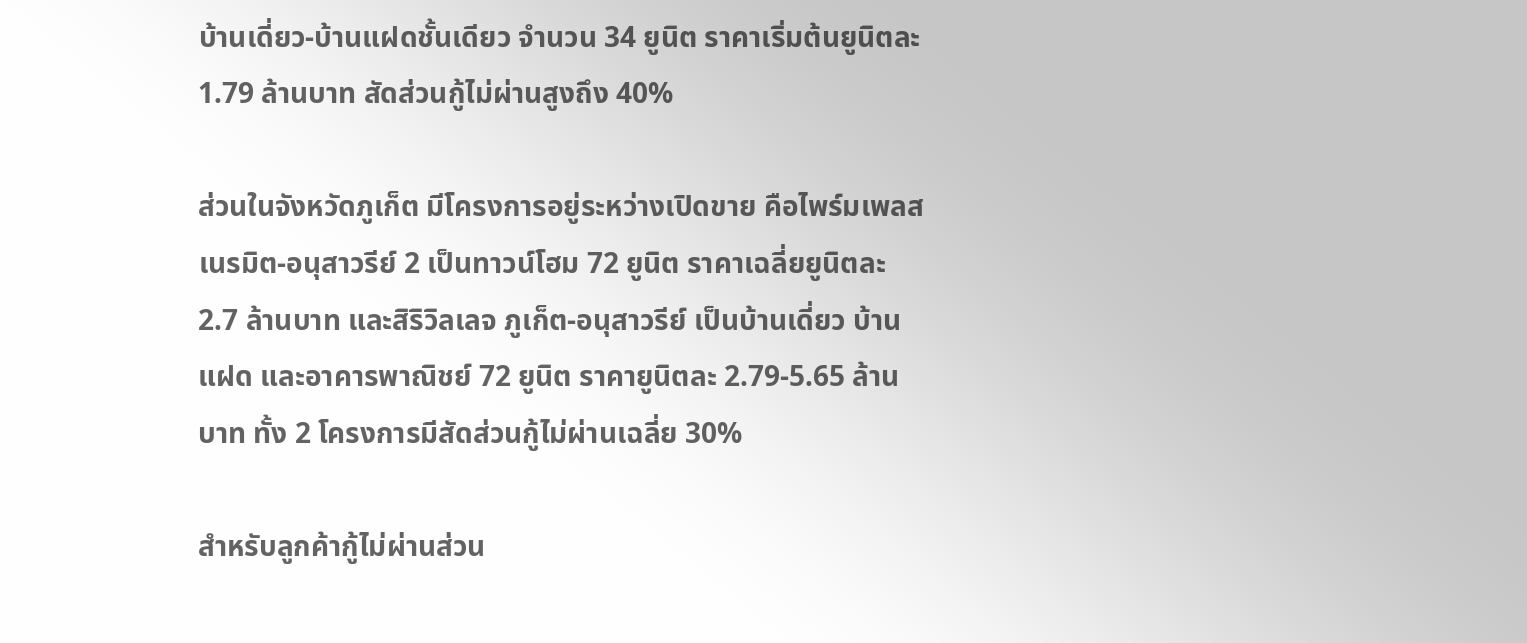บ้านเดี่ยว-บ้านแฝดชั้นเดียว จำนวน 34 ยูนิต ราคาเริ่มต้นยูนิตละ 1.79 ล้านบาท สัดส่วนกู้ไม่ผ่านสูงถึง 40%

ส่วนในจังหวัดภูเก็ต มีโครงการอยู่ระหว่างเปิดขาย คือไพร์มเพลส เนรมิต-อนุสาวรีย์ 2 เป็นทาวน์โฮม 72 ยูนิต ราคาเฉลี่ยยูนิตละ 2.7 ล้านบาท และสิริวิลเลจ ภูเก็ต-อนุสาวรีย์ เป็นบ้านเดี่ยว บ้านแฝด และอาคารพาณิชย์ 72 ยูนิต ราคายูนิตละ 2.79-5.65 ล้านบาท ทั้ง 2 โครงการมีสัดส่วนกู้ไม่ผ่านเฉลี่ย 30%

สำหรับลูกค้ากู้ไม่ผ่านส่วน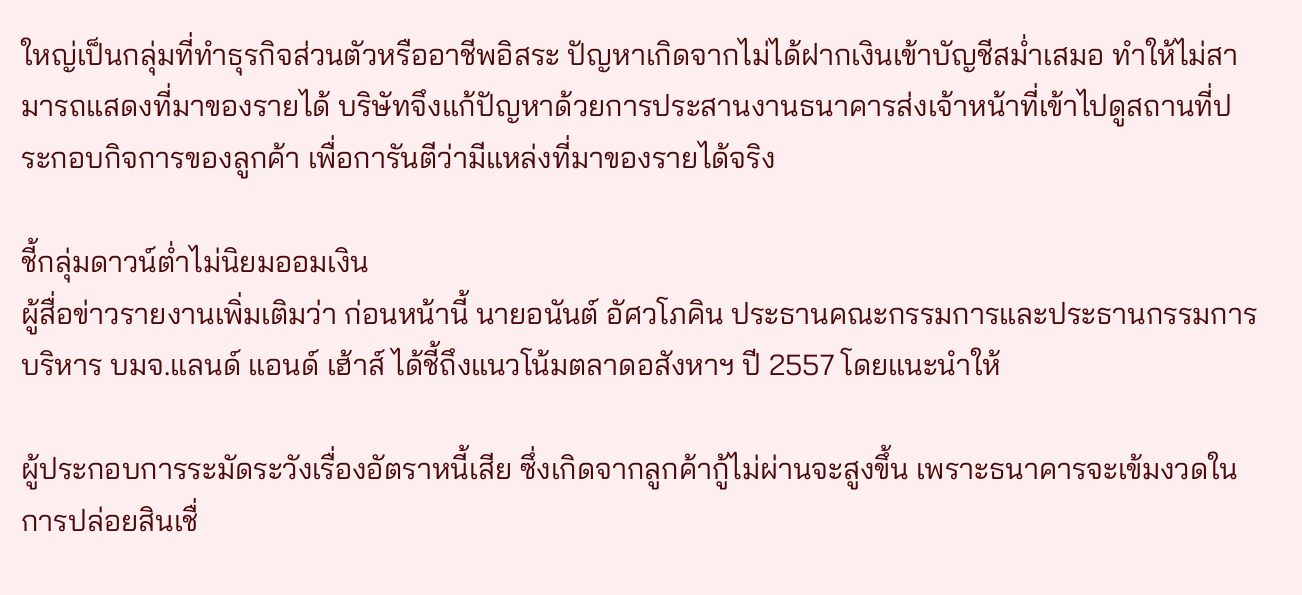ใหญ่เป็นกลุ่มที่ทำธุรกิจส่วนตัวหรืออาชีพอิสระ ปัญหาเกิดจากไม่ได้ฝากเงินเข้าบัญชีสม่ำเสมอ ทำให้ไม่สามารถแสดงที่มาของรายได้ บริษัทจึงแก้ปัญหาด้วยการประสานงานธนาคารส่งเจ้าหน้าที่เข้าไปดูสถานที่ประกอบกิจการของลูกค้า เพื่อการันตีว่ามีแหล่งที่มาของรายได้จริง

ชี้กลุ่มดาวน์ต่ำไม่นิยมออมเงิน
ผู้สื่อข่าวรายงานเพิ่มเติมว่า ก่อนหน้านี้ นายอนันต์ อัศวโภคิน ประธานคณะกรรมการและประธานกรรมการบริหาร บมจ.แลนด์ แอนด์ เฮ้าส์ ได้ชี้ถึงแนวโน้มตลาดอสังหาฯ ปี 2557 โดยแนะนำให้

ผู้ประกอบการระมัดระวังเรื่องอัตราหนี้เสีย ซึ่งเกิดจากลูกค้ากู้ไม่ผ่านจะสูงขึ้น เพราะธนาคารจะเข้มงวดในการปล่อยสินเชื่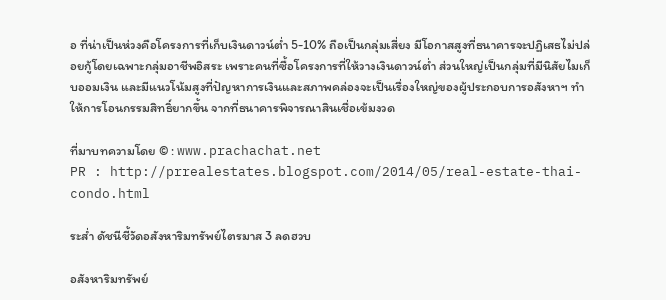อ ที่น่าเป็นห่วงคือโครงการที่เก็บเงินดาวน์ต่ำ 5-10% ถือเป็นกลุ่มเสี่ยง มีโอกาสสูงที่ธนาคารจะปฏิเสธไม่ปล่อยกู้โดยเฉพาะกลุ่มอาชีพอิสระ เพราะคนที่ซื้อโครงการที่ให้วางเงินดาวน์ต่ำ ส่วนใหญ่เป็นกลุ่มที่มีนิสัยไมเก็บออมเงิน และมีแนวโน้มสูงที่ปัญหาการเงินและสภาพคล่องจะเป็นเรื่องใหญ่ของผู้ประกอบการอสังหาฯ ทำให้การโอนกรรมสิทธิ์ยากขึ้น จากที่ธนาคารพิจารณาสินเชื่อเข้มงวด

ที่มาบทความโดย © : www.prachachat.net
PR : http://prrealestates.blogspot.com/2014/05/real-estate-thai-condo.html

ระส่ำ ดัชนีชี้วัดอสังหาริมทรัพย์ไตรมาส 3 ลดฮวบ

อสังหาริมทรัพย์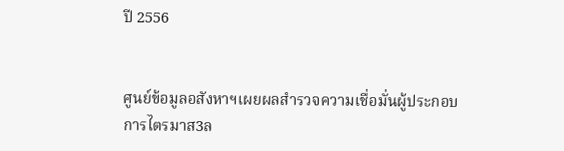ปี 2556


ศูนย์ข้อมูลอสังหาฯเผยผลสำรวจความเชื่อมั่นผู้ประกอบการไตรมาส3ล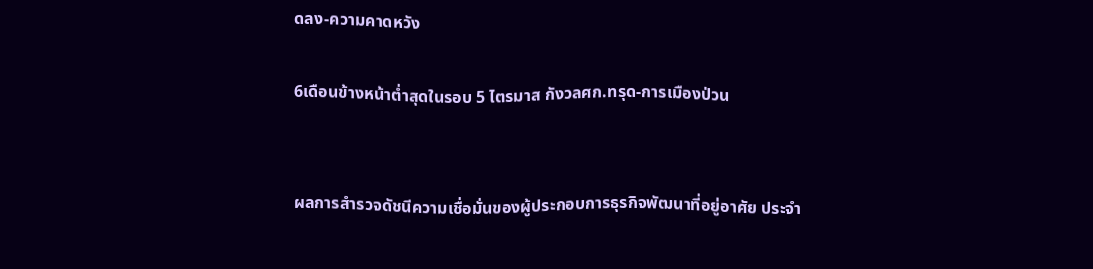ดลง-ความคาดหวัง

6เดือนข้างหน้าต่ำสุดในรอบ 5 ไตรมาส กังวลศก.ทรุด-การเมืองป่วน


ผลการสำรวจดัชนีความเชื่อมั่นของผู้ประกอบการธุรกิจพัฒนาที่อยู่อาศัย ประจำ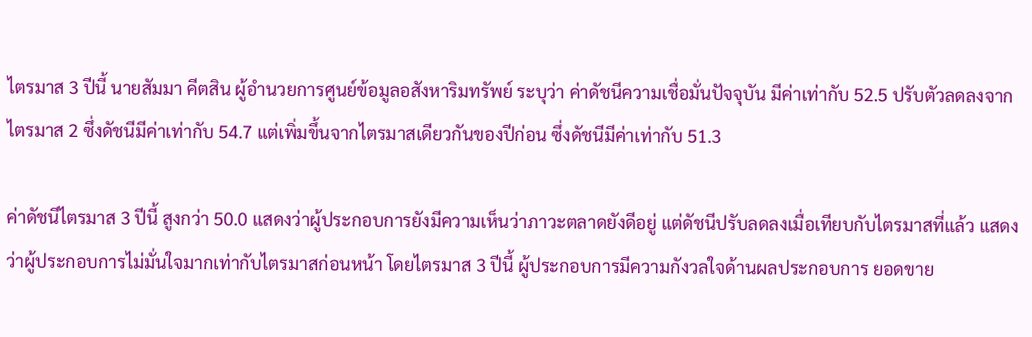ไตรมาส 3 ปีนี้ นายสัมมา คีตสิน ผู้อำนวยการศูนย์ข้อมูลอสังหาริมทรัพย์ ระบุว่า ค่าดัชนีความเชื่อมั่นปัจจุบัน มีค่าเท่ากับ 52.5 ปรับตัวลดลงจากไตรมาส 2 ซึ่งดัชนีมีค่าเท่ากับ 54.7 แต่เพิ่มขึ้นจากไตรมาสเดียวกันของปีก่อน ซึ่งดัชนีมีค่าเท่ากับ 51.3

ค่าดัชนีไตรมาส 3 ปีนี้ สูงกว่า 50.0 แสดงว่าผู้ประกอบการยังมีความเห็นว่าภาวะตลาดยังดีอยู่ แต่ดัชนีปรับลดลงเมื่อเทียบกับไตรมาสที่แล้ว แสดงว่าผู้ประกอบการไม่มั่นใจมากเท่ากับไตรมาสก่อนหน้า โดยไตรมาส 3 ปีนี้ ผู้ประกอบการมีความกังวลใจด้านผลประกอบการ ยอดขาย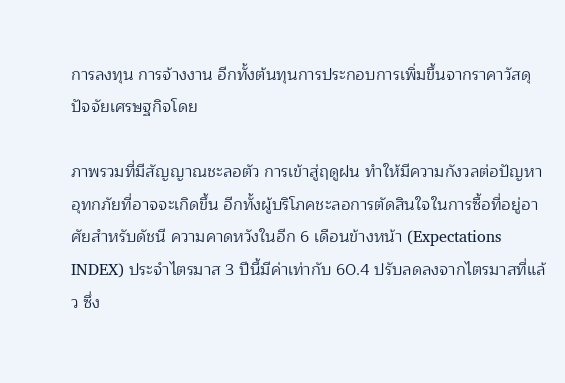การลงทุน การจ้างงาน อีกทั้งต้นทุนการประกอบการเพิ่มขึ้นจากราคาวัสดุ ปัจจัยเศรษฐกิจโดย

ภาพรวมที่มีสัญญาณชะลอตัว การเข้าสู่ฤดูฝน ทำให้มีความกังวลต่อปัญหาอุทกภัยที่อาจจะเกิดขึ้น อีกทั้งผู้บริโภคชะลอการตัดสินใจในการซื้อที่อยู่อาศัยสำหรับดัชนี ความคาดหวังในอีก 6 เดือนข้างหน้า (Expectations INDEX) ประจำไตรมาส 3 ปีนี้มีค่าเท่ากับ 60.4 ปรับลดลงจากไตรมาสที่แล้ว ซึ่ง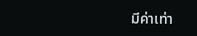มีค่าเท่า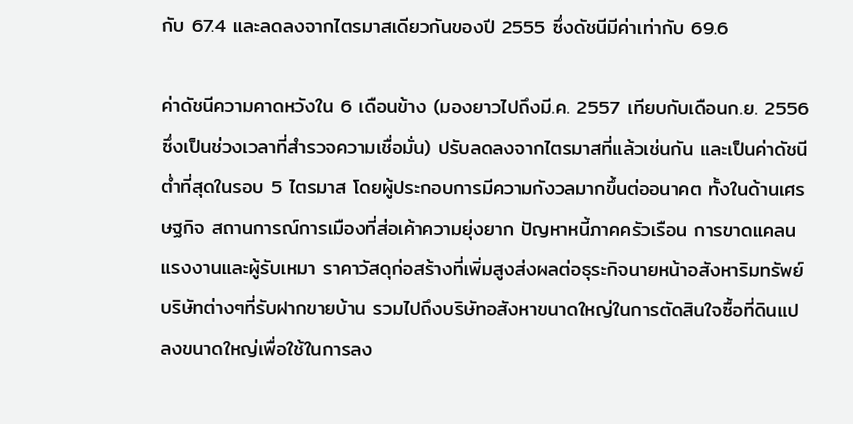กับ 67.4 และลดลงจากไตรมาสเดียวกันของปี 2555 ซึ่งดัชนีมีค่าเท่ากับ 69.6

ค่าดัชนีความคาดหวังใน 6 เดือนข้าง (มองยาวไปถึงมี.ค. 2557 เทียบกับเดือนก.ย. 2556 ซึ่งเป็นช่วงเวลาที่สำรวจความเชื่อมั่น) ปรับลดลงจากไตรมาสที่แล้วเช่นกัน และเป็นค่าดัชนีต่ำที่สุดในรอบ 5 ไตรมาส โดยผู้ประกอบการมีความกังวลมากขึ้นต่ออนาคต ทั้งในด้านเศรษฐกิจ สถานการณ์การเมืองที่ส่อเค้าความยุ่งยาก ปัญหาหนี้ภาคครัวเรือน การขาดแคลนแรงงานและผู้รับเหมา ราคาวัสดุก่อสร้างที่เพิ่มสูงส่งผลต่อธุระกิจนายหน้าอสังหาริมทรัพย์ บริษัทต่างๆที่รับฝากขายบ้าน รวมไปถึงบริษัทอสังหาขนาดใหญ่ในการตัดสินใจซื้อที่ดินแปลงขนาดใหญ่เพื่อใช้ในการลง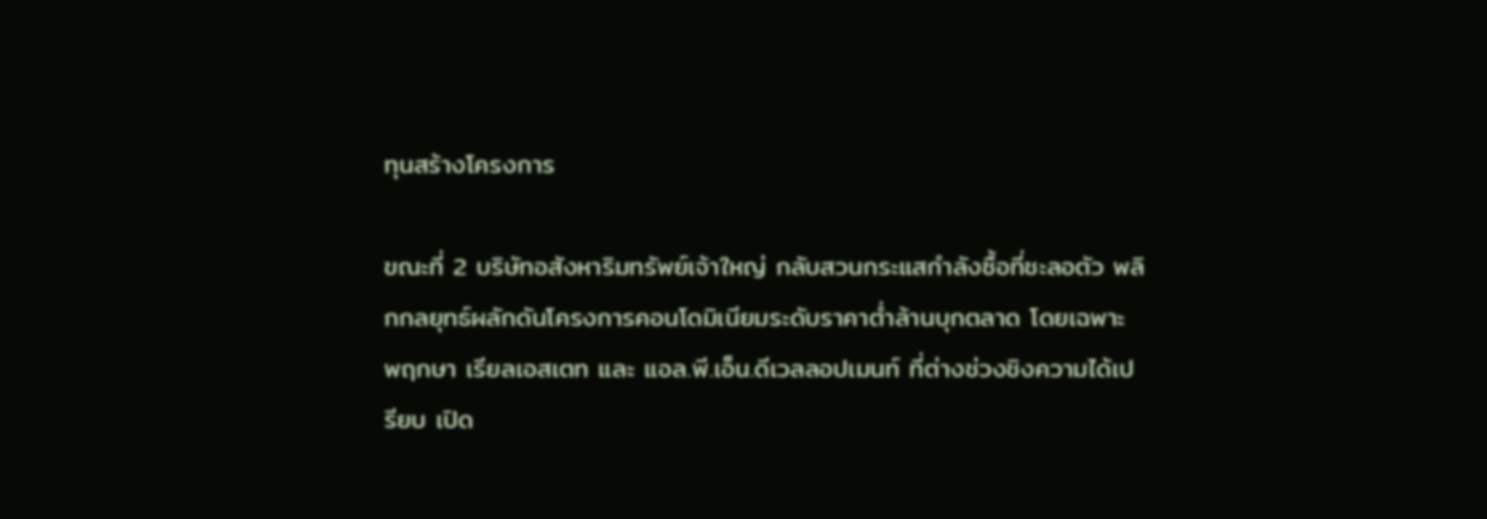ทุนสร้างโครงการ

ขณะที่ 2 บริษัทอสังหาริมทรัพย์เจ้าใหญ่ กลับสวนกระแสกำลังซื้อที่ชะลอตัว พลิกกลยุทธ์ผลักดันโครงการคอนโดมิเนียมระดับราคาต่ำล้านบุกตลาด โดยเฉพาะ พฤกษา เรียลเอสเตท และ แอล.พี.เอ็น.ดีเวลลอปเมนท์ ที่ต่างช่วงชิงความได้เปรียบ เปิด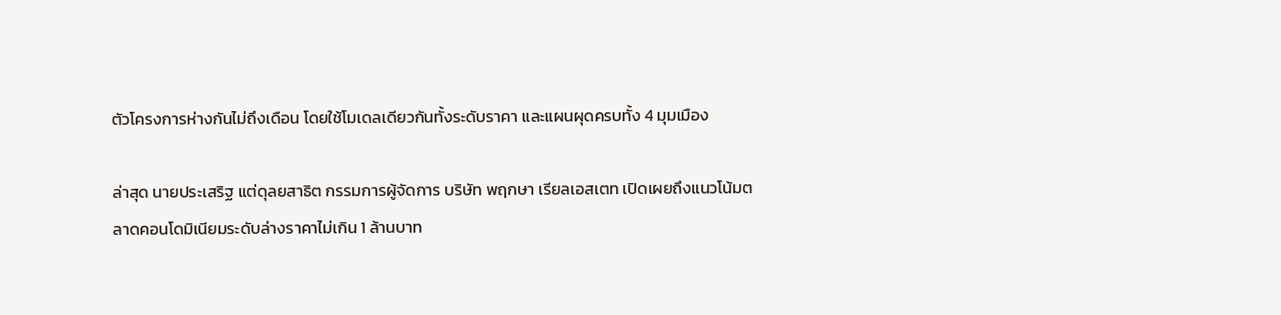ตัวโครงการห่างกันไม่ถึงเดือน โดยใช้โมเดลเดียวกันทั้งระดับราคา และแผนผุดครบทั้ง 4 มุมเมือง

ล่าสุด นายประเสริฐ แต่ดุลยสาธิต กรรมการผู้จัดการ บริษัท พฤกษา เรียลเอสเตท เปิดเผยถึงแนวโน้มตลาดคอนโดมิเนียมระดับล่างราคาไม่เกิน 1 ล้านบาท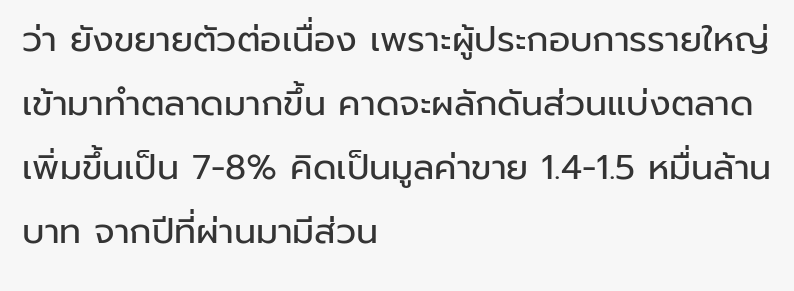ว่า ยังขยายตัวต่อเนื่อง เพราะผู้ประกอบการรายใหญ่เข้ามาทำตลาดมากขึ้น คาดจะผลักดันส่วนแบ่งตลาดเพิ่มขึ้นเป็น 7-8% คิดเป็นมูลค่าขาย 1.4-1.5 หมื่นล้านบาท จากปีที่ผ่านมามีส่วน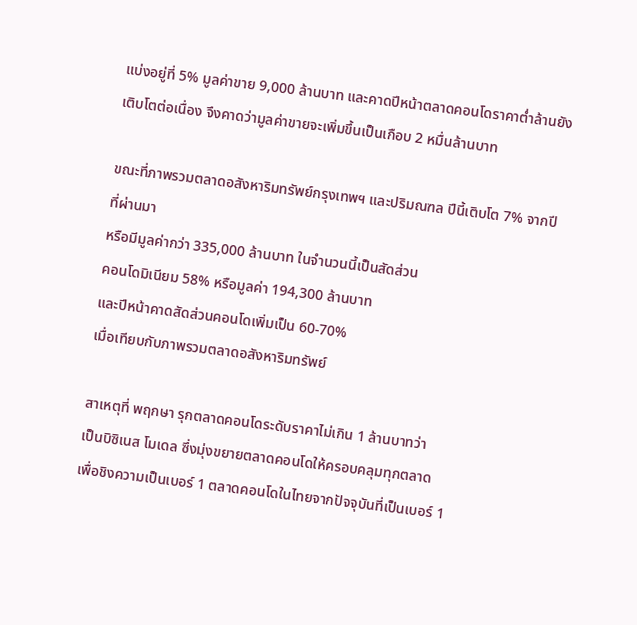แบ่งอยู่ที่ 5% มูลค่าขาย 9,000 ล้านบาท และคาดปีหน้าตลาดคอนโดราคาต่ำล้านยังเติบโตต่อเนื่อง จึงคาดว่ามูลค่าขายจะเพิ่มขึ้นเป็นเกือบ 2 หมื่นล้านบาท

ขณะที่ภาพรวมตลาดอสังหาริมทรัพย์กรุงเทพฯ และปริมณฑล ปีนี้เติบโต 7% จากปีที่ผ่านมา
หรือมีมูลค่ากว่า 335,000 ล้านบาท ในจำนวนนี้เป็นสัดส่วน
คอนโดมิเนียม 58% หรือมูลค่า 194,300 ล้านบาท
และปีหน้าคาดสัดส่วนคอนโดเพิ่มเป็น 60-70%
เมื่อเทียบกับภาพรวมตลาดอสังหาริมทรัพย์

สาเหตุที่ พฤกษา รุกตลาดคอนโดระดับราคาไม่เกิน 1 ล้านบาทว่า
เป็นบิซิเนส โมเดล ซึ่งมุ่งขยายตลาดคอนโดให้ครอบคลุมทุกตลาด
เพื่อชิงความเป็นเบอร์ 1 ตลาดคอนโดในไทยจากปัจจุบันที่เป็นเบอร์ 1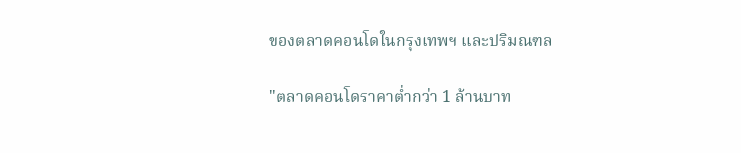ของตลาดคอนโดในกรุงเทพฯ และปริมณฑล

"ตลาดคอนโดราคาต่ำกว่า 1 ล้านบาท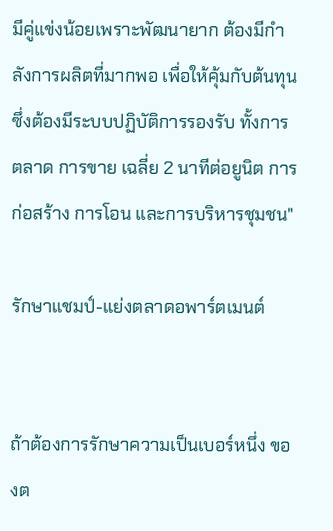มีคู่แข่งน้อยเพราะพัฒนายาก ต้องมีกำลังการผลิตที่มากพอ เพื่อให้คุ้มกับต้นทุน ซึ่งต้องมีระบบปฏิบัติการรองรับ ทั้งการตลาด การขาย เฉลี่ย 2 นาทีต่อยูนิต การก่อสร้าง การโอน และการบริหารชุมชน"

รักษาแชมป์-แย่งตลาดอพาร์ตเมนต์


ถ้าต้องการรักษาความเป็นเบอร์หนึ่ง ของต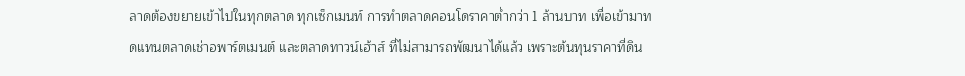ลาดต้องขยายเข้าไปในทุกตลาด ทุกเซ็กเมนท์ การทำตลาดคอนโดราคาต่ำกว่า 1 ล้านบาท เพื่อเข้ามาทดแทนตลาดเช่าอพาร์ตเมนต์ และตลาดทาวน์เฮ้าส์ ที่ไม่สามารถพัฒนาได้แล้ว เพราะต้นทุนราคาที่ดิน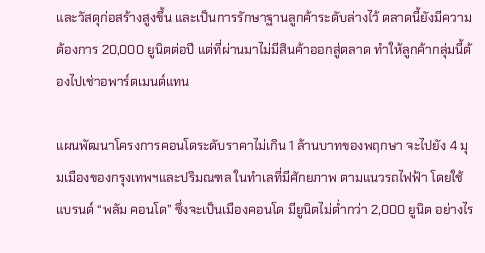และวัสดุก่อสร้างสูงขึ้น และเป็นการรักษาฐานลูกค้าระดับล่างไว้ ตลาดนี้ยังมีความต้องการ 20,000 ยูนิตต่อปี แต่ที่ผ่านมาไม่มีสินค้าออกสู่ตลาด ทำให้ลูกค้ากลุ่มนี้ต้องไปเช่าอพาร์ตเมนต์แทน

แผนพัฒนาโครงการคอนโดระดับราคาไม่เกิน 1 ล้านบาทของพฤกษา จะไปยัง 4 มุมเมืองของกรุงเทพฯและปริมณฑล ในทำเลที่มีศักยภาพ ตามแนวรถไฟฟ้า โดยใช้แบรนด์ “พลัม คอนโด” ซึ่งจะเป็นเมืองคอนโด มียูนิตไม่ต่ำกว่า 2,000 ยูนิต อย่างไร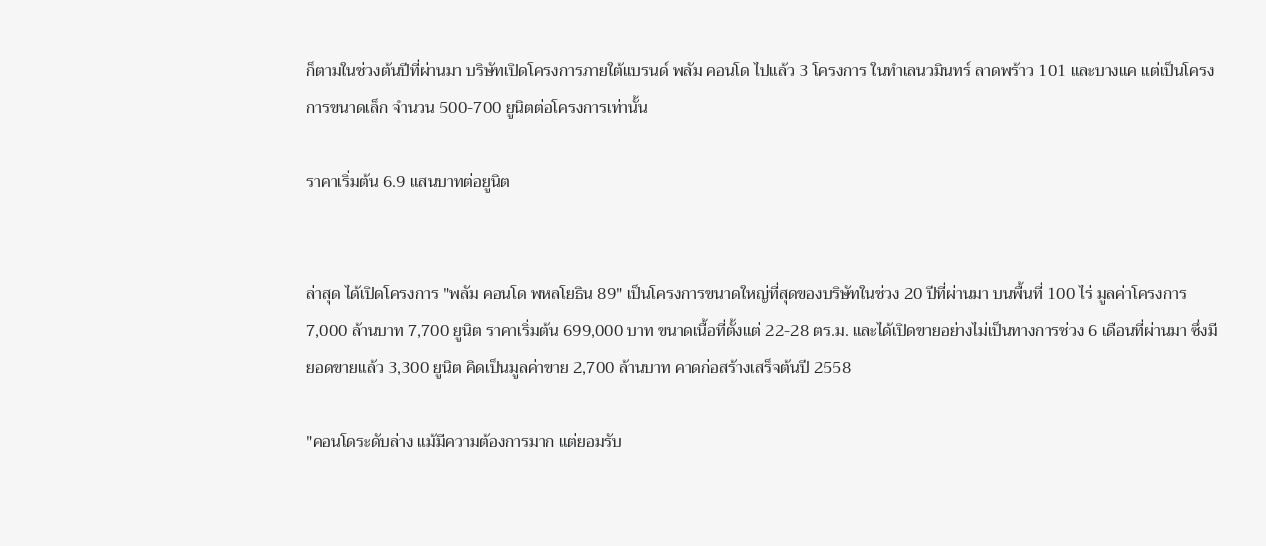ก็ตามในช่วงต้นปีที่ผ่านมา บริษัทเปิดโครงการภายใต้แบรนด์ พลัม คอนโด ไปแล้ว 3 โครงการ ในทำเลนวมินทร์ ลาดพร้าว 101 และบางแค แต่เป็นโครงการขนาดเล็ก จำนวน 500-700 ยูนิตต่อโครงการเท่านั้น

ราคาเริ่มต้น 6.9 แสนบาทต่อยูนิต


ล่าสุด ได้เปิดโครงการ "พลัม คอนโด พหลโยธิน 89" เป็นโครงการขนาดใหญ่ที่สุดของบริษัทในช่วง 20 ปีที่ผ่านมา บนพื้นที่ 100 ไร่ มูลค่าโครงการ 7,000 ล้านบาท 7,700 ยูนิต ราคาเริ่มต้น 699,000 บาท ขนาดเนื้อที่ตั้งแต่ 22-28 ตร.ม. และได้เปิดขายอย่างไม่เป็นทางการช่วง 6 เดือนที่ผ่านมา ซึ่งมียอดขายแล้ว 3,300 ยูนิต คิดเป็นมูลค่าขาย 2,700 ล้านบาท คาดก่อสร้างเสร็จต้นปี 2558

"คอนโดระดับล่าง แม้มีความต้องการมาก แต่ยอมรับ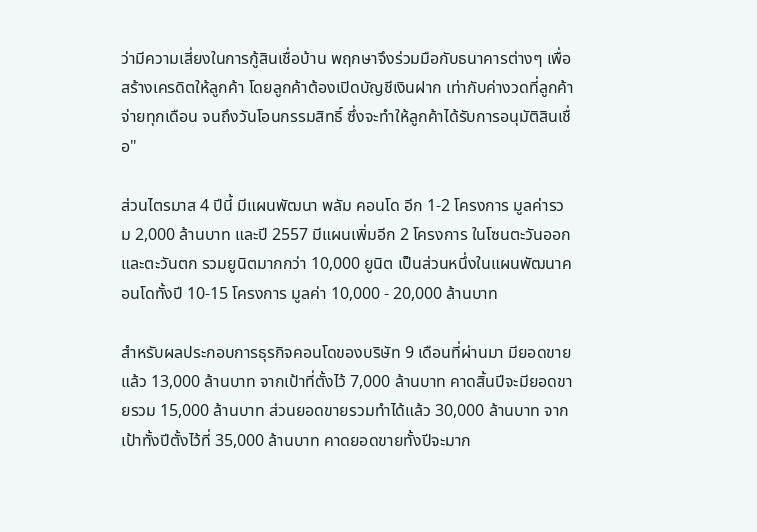ว่ามีความเสี่ยงในการกู้สินเชื่อบ้าน พฤกษาจึงร่วมมือกับธนาคารต่างๆ เพื่อสร้างเครดิตให้ลูกค้า โดยลูกค้าต้องเปิดบัญชีเงินฝาก เท่ากับค่างวดที่ลูกค้าจ่ายทุกเดือน จนถึงวันโอนกรรมสิทธิ์ ซึ่งจะทำให้ลูกค้าได้รับการอนุมัติสินเชื่อ"

ส่วนไตรมาส 4 ปีนี้ มีแผนพัฒนา พลัม คอนโด อีก 1-2 โครงการ มูลค่ารวม 2,000 ล้านบาท และปี 2557 มีแผนเพิ่มอีก 2 โครงการ ในโซนตะวันออก และตะวันตก รวมยูนิตมากกว่า 10,000 ยูนิต เป็นส่วนหนึ่งในแผนพัฒนาคอนโดทั้งปี 10-15 โครงการ มูลค่า 10,000 - 20,000 ล้านบาท

สำหรับผลประกอบการธุรกิจคอนโดของบริษัท 9 เดือนที่ผ่านมา มียอดขายแล้ว 13,000 ล้านบาท จากเป้าที่ตั้งไว้ 7,000 ล้านบาท คาดสิ้นปีจะมียอดขายรวม 15,000 ล้านบาท ส่วนยอดขายรวมทำได้แล้ว 30,000 ล้านบาท จากเป้าทั้งปีตั้งไว้ที่ 35,000 ล้านบาท คาดยอดขายทั้งปีจะมาก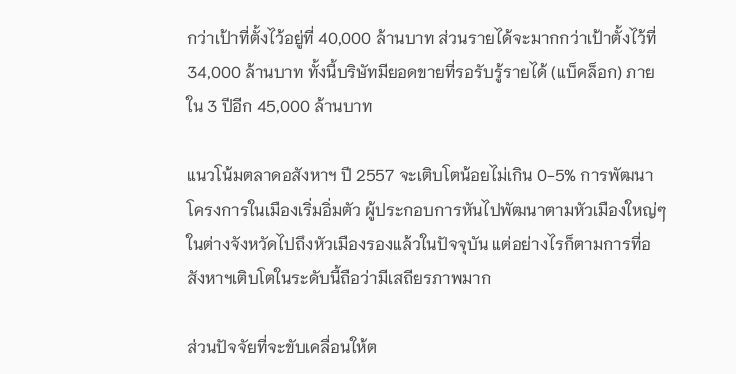กว่าเป้าที่ตั้งไว้อยู่ที่ 40,000 ล้านบาท ส่วนรายได้จะมากกว่าเป้าตั้งไว้ที่ 34,000 ล้านบาท ทั้งนี้บริษัทมียอดขายที่รอรับรู้รายได้ (แบ็คล็อก) ภายใน 3 ปีอีก 45,000 ล้านบาท

แนวโน้มตลาดอสังหาฯ ปี 2557 จะเติบโตน้อยไม่เกิน 0-5% การพัฒนาโครงการในเมืองเริ่มอิ่มตัว ผู้ประกอบการหันไปพัฒนาตามหัวเมืองใหญ่ๆ ในต่างจังหวัดไปถึงหัวเมืองรองแล้วในปัจจุบัน แต่อย่างไรก็ตามการที่อสังหาฯเติบโตในระดับนี้ถือว่ามีเสถียรภาพมาก

ส่วนปัจจัยที่จะขับเคลื่อนให้ต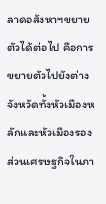ลาดอสังหาฯขยายตัวได้ต่อไป คือการขยายตัวไปยังต่างจังหวัดทั้งหัวเมืองหลักและหัวเมืองรอง ส่วนเศรษฐกิจในภา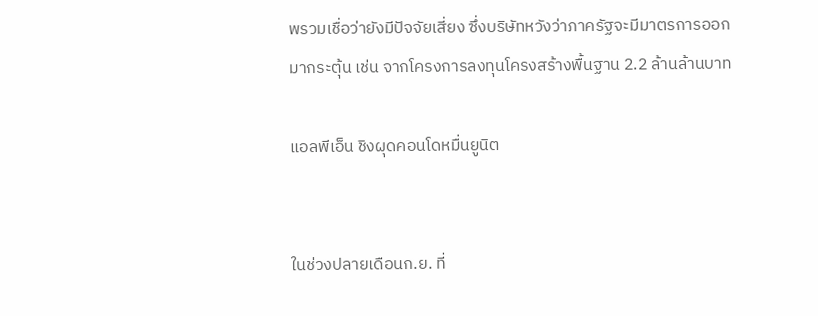พรวมเชื่อว่ายังมีปัจจัยเสี่ยง ซึ่งบริษัทหวังว่าภาครัฐจะมีมาตรการออกมากระตุ้น เช่น จากโครงการลงทุนโครงสร้างพื้นฐาน 2.2 ล้านล้านบาท

แอลพีเอ็น ชิงผุดคอนโดหมื่นยูนิต


ในช่วงปลายเดือนก.ย. ที่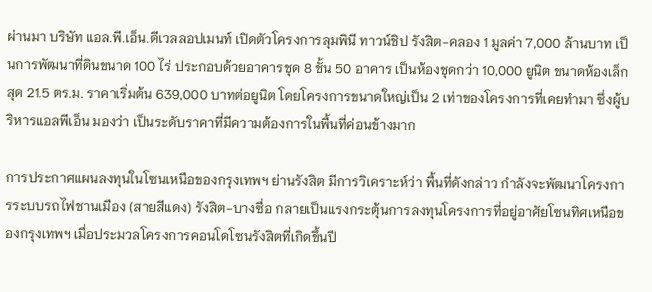ผ่านมา บริษัท แอล.พี.เอ็น.ดีเวลลอปเมนท์ เปิดตัวโครงการลุมพินี ทาวน์ชิป รังสิต-คลอง 1 มูลค่า 7,000 ล้านบาท เป็นการพัฒนาที่ดินขนาด 100 ไร่ ประกอบด้วยอาคารชุด 8 ชั้น 50 อาคาร เป็นห้องชุดกว่า 10,000 ยูนิต ขนาดห้องเล็กสุด 21.5 ตร.ม. ราคาเริ่มต้น 639,000 บาทต่อยูนิต โดยโครงการขนาดใหญ่เป็น 2 เท่าของโครงการที่เคยทำมา ซึ่งผู้บริหารแอลพีเอ็น มองว่า เป็นระดับราคาที่มีความต้องการในพื้นที่ค่อนข้างมาก

การประกาศแผนลงทุนในโซนเหนือของกรุงเทพฯ ย่านรังสิต มีการวิเคราะห์ว่า พื้นที่ดังกล่าว กำลังจะพัฒนาโครงการระบบรถไฟชานเมือง (สายสีแดง) รังสิต-บางซื่อ กลายเป็นแรงกระตุ้นการลงทุนโครงการที่อยู่อาศัยโซนทิศเหนือของกรุงเทพฯ เมื่อประมวลโครงการคอนโดโซนรังสิตที่เกิดขึ้นปี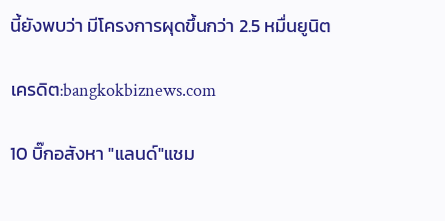นี้ยังพบว่า มีโครงการผุดขึ้นกว่า 2.5 หมื่นยูนิต

เครดิต:bangkokbiznews.com

10 บิ๊กอสังหา "แลนด์"แชม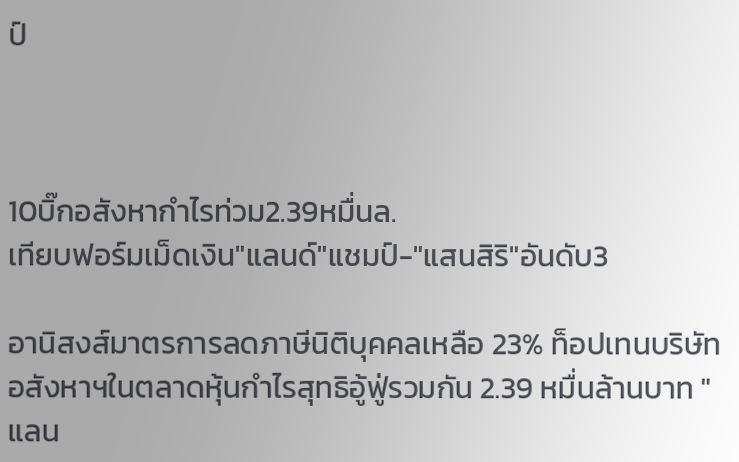ป์



10บิ๊กอสังหากำไรท่วม2.39หมื่นล.
เทียบฟอร์มเม็ดเงิน"แลนด์"แชมป์-"แสนสิริ"อันดับ3

อานิสงส์มาตรการลดภาษีนิติบุคคลเหลือ 23% ท็อปเทนบริษัทอสังหาฯในตลาดหุ้นกำไรสุทธิอู้ฟู่รวมกัน 2.39 หมื่นล้านบาท "แลน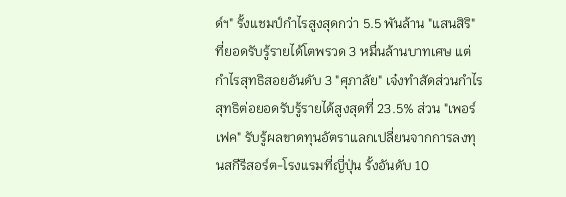ด์ฯ" รั้งแชมป์กำไรสูงสุดกว่า 5.5 พันล้าน "แสนสิริ" ที่ยอดรับรู้รายได้โตพรวด 3 หมื่นล้านบาทเศษ แต่กำไรสุทธิสอยอันดับ 3 "ศุภาลัย" เจ๋งทำสัดส่วนกำไรสุทธิต่อยอดรับรู้รายได้สูงสุดที่ 23.5% ส่วน "เพอร์เฟค" รับรู้ผลขาดทุนอัตราแลกเปลี่ยนจากการลงทุนสกีรีสอร์ต-โรงแรมที่ญี่ปุ่น รั้งอันดับ 10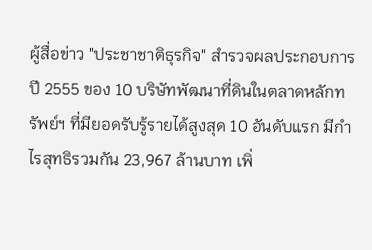ผู้สื่อข่าว "ประชาชาติธุรกิจ" สำรวจผลประกอบการปี 2555 ของ 10 บริษัทพัฒนาที่ดินในตลาดหลักทรัพย์ฯ ที่มียอดรับรู้รายได้สูงสุด 10 อันดับแรก มีกำไรสุทธิรวมกัน 23,967 ล้านบาท เพิ่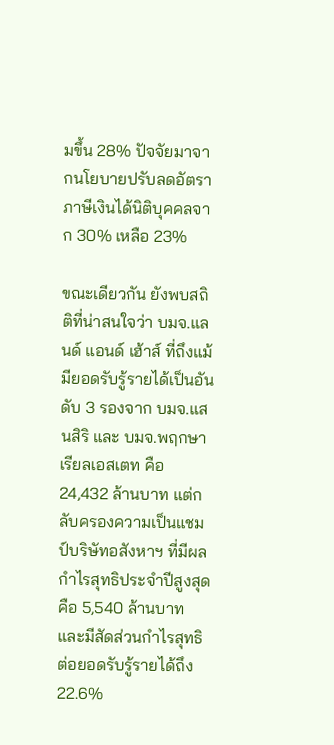มขึ้น 28% ปัจจัยมาจากนโยบายปรับลดอัตราภาษีเงินได้นิติบุคคลจาก 30% เหลือ 23%

ขณะเดียวกัน ยังพบสถิติที่น่าสนใจว่า บมจ.แลนด์ แอนด์ เฮ้าส์ ที่ถึงแม้มียอดรับรู้รายได้เป็นอันดับ 3 รองจาก บมจ.แสนสิริ และ บมจ.พฤกษา เรียลเอสเตท คือ 24,432 ล้านบาท แต่กลับครองความเป็นแชมป์บริษัทอสังหาฯ ที่มีผลกำไรสุทธิประจำปีสูงสุดคือ 5,540 ล้านบาท และมีสัดส่วนกำไรสุทธิต่อยอดรับรู้รายได้ถึง 22.6%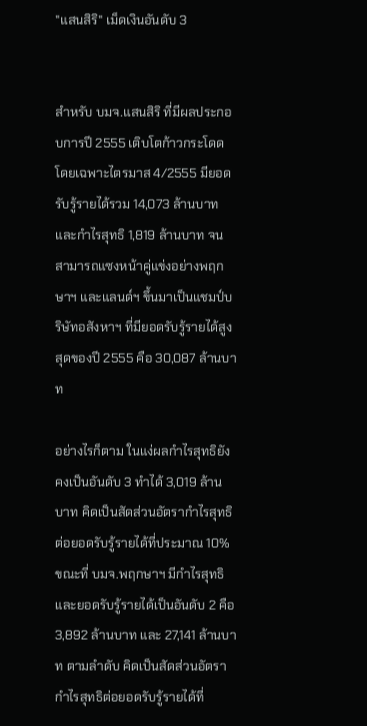"แสนสิริ" เม็ดเงินอันดับ 3


สำหรับ บมจ.แสนสิริ ที่มีผลประกอบการปี 2555 เติบโตก้าวกระโดด โดยเฉพาะไตรมาส 4/2555 มียอดรับรู้รายได้รวม 14,073 ล้านบาท และกำไรสุทธิ 1,819 ล้านบาท จนสามารถแซงหน้าคู่แข่งอย่างพฤกษาฯ และแลนด์ฯ ขึ้นมาเป็นแชมป์บริษัทอสังหาฯ ที่มียอดรับรู้รายได้สูงสุดของปี 2555 คือ 30,087 ล้านบาท

อย่างไรก็ตาม ในแง่ผลกำไรสุทธิยังคงเป็นอันดับ 3 ทำได้ 3,019 ล้านบาท คิดเป็นสัดส่วนอัตรากำไรสุทธิต่อยอดรับรู้รายได้ที่ประมาณ 10% ขณะที่ บมจ.พฤกษาฯ มีกำไรสุทธิและยอดรับรู้รายได้เป็นอันดับ 2 คือ 3,892 ล้านบาท และ 27,141 ล้านบาท ตามลำดับ คิดเป็นสัดส่วนอัตรากำไรสุทธิต่อยอดรับรู้รายได้ที่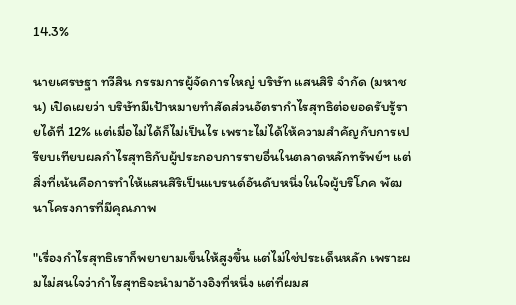14.3%

นายเศรษฐา ทวีสิน กรรมการผู้จัดการใหญ่ บริษัท แสนสิริ จำกัด (มหาชน) เปิดเผยว่า บริษัทมีเป้าหมายทำสัดส่วนอัตรากำไรสุทธิต่อยอดรับรู้รายได้ที่ 12% แต่เมื่อไม่ได้ก็ไม่เป็นไร เพราะไม่ได้ให้ความสำคัญกับการเปรียบเทียบผลกำไรสุทธิกับผู้ประกอบการรายอื่นในตลาดหลักทรัพย์ฯ แต่สิ่งที่เน้นคือการทำให้แสนสิริเป็นแบรนด์อันดับหนึ่งในใจผู้บริโภค พัฒนาโครงการที่มีคุณภาพ

"เรื่องกำไรสุทธิเราก็พยายามเข็นให้สูงขึ้น แต่ไม่ใช่ประเด็นหลัก เพราะผมไม่สนใจว่ากำไรสุทธิจะนำมาอ้างอิงที่หนึ่ง แต่ที่ผมส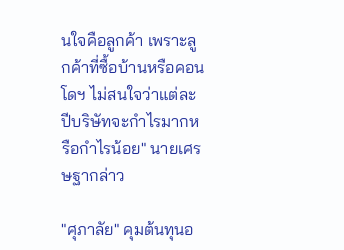นใจคือลูกค้า เพราะลูกค้าที่ซื้อบ้านหรือคอนโดฯ ไม่สนใจว่าแต่ละปีบริษัทจะกำไรมากหรือกำไรน้อย" นายเศรษฐากล่าว

"ศุภาลัย" คุมต้นทุนอ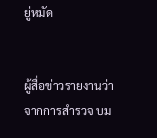ยู่หมัด


ผู้สื่อข่าวรายงานว่า จากการสำรวจ บม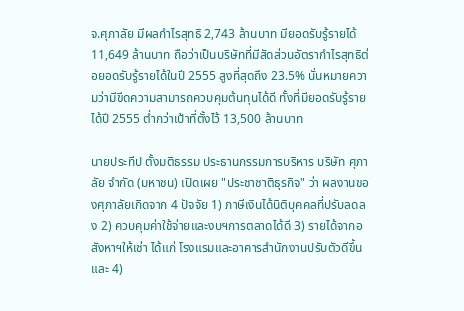จ.ศุภาลัย มีผลกำไรสุทธิ 2,743 ล้านบาท มียอดรับรู้รายได้ 11,649 ล้านบาท ถือว่าเป็นบริษัทที่มีสัดส่วนอัตรากำไรสุทธิต่อยอดรับรู้รายได้ในปี 2555 สูงที่สุดถึง 23.5% นั่นหมายความว่ามีขีดความสามารถควบคุมต้นทุนได้ดี ทั้งที่มียอดรับรู้รายได้ปี 2555 ต่ำกว่าเป้าที่ตั้งไว้ 13,500 ล้านบาท

นายประทีป ตั้งมติธรรม ประธานกรรมการบริหาร บริษัท ศุภาลัย จำกัด (มหาชน) เปิดเผย "ประชาชาติธุรกิจ" ว่า ผลงานของศุภาลัยเกิดจาก 4 ปัจจัย 1) ภาษีเงินได้นิติบุคคลที่ปรับลดลง 2) ควบคุมค่าใช้จ่ายและงบฯการตลาดได้ดี 3) รายได้จากอสังหาฯให้เช่า ได้แก่ โรงแรมและอาคารสำนักงานปรับตัวดีขึ้น และ 4)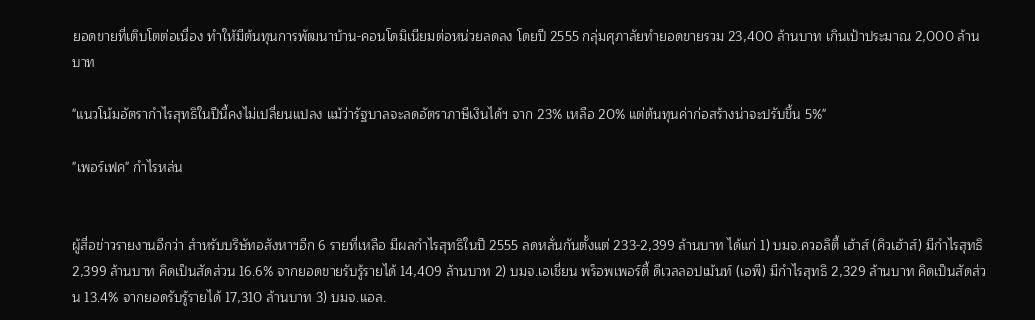ยอดขายที่เติบโตต่อเนื่อง ทำให้มีต้นทุนการพัฒนาบ้าน-คอนโดมิเนียมต่อหน่วยลดลง โดยปี 2555 กลุ่มศุภาลัยทำยอดขายรวม 23,400 ล้านบาท เกินเป้าประมาณ 2,000 ล้านบาท

"แนวโน้มอัตรากำไรสุทธิในปีนี้คงไม่เปลี่ยนแปลง แม้ว่ารัฐบาลจะลดอัตราภาษีเงินได้ฯ จาก 23% เหลือ 20% แต่ต้นทุนค่าก่อสร้างน่าจะปรับขึ้น 5%"

"เพอร์เฟค" กำไรหล่น


ผู้สื่อข่าวรายงานอีกว่า สำหรับบริษัทอสังหาฯอีก 6 รายที่เหลือ มีผลกำไรสุทธิในปี 2555 ลดหลั่นกันตั้งแต่ 233-2,399 ล้านบาท ได้แก่ 1) บมจ.ควอลิตี้ เฮ้าส์ (คิวเฮ้าส์) มีกำไรสุทธิ 2,399 ล้านบาท คิดเป็นสัดส่วน 16.6% จากยอดขายรับรู้รายได้ 14,409 ล้านบาท 2) บมจ.เอเชี่ยน พร็อพเพอร์ตี้ ดีเวลลอปเม้นท์ (เอพี) มีกำไรสุทธิ 2,329 ล้านบาท คิดเป็นสัดส่วน 13.4% จากยอดรับรู้รายได้ 17,310 ล้านบาท 3) บมจ.แอล.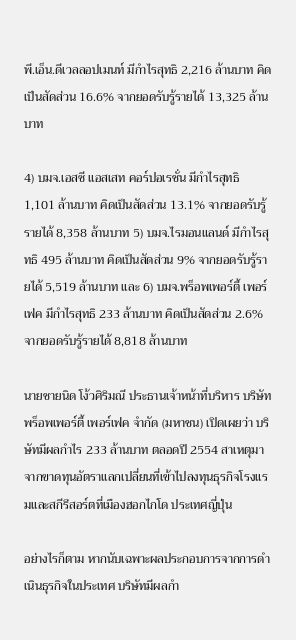พี.เอ็น.ดีเวลลอปเมนท์ มีกำไรสุทธิ 2,216 ล้านบาท คิดเป็นสัดส่วน 16.6% จากยอดรับรู้รายได้ 13,325 ล้านบาท

4) บมจ.เอสซี แอสเสท คอร์ปอเรชั่น มีกำไรสุทธิ 1,101 ล้านบาท คิดเป็นสัดส่วน 13.1% จากยอดรับรู้รายได้ 8,358 ล้านบาท 5) บมจ.ไรมอนแลนด์ มีกำไรสุทธิ 495 ล้านบาท คิดเป็นสัดส่วน 9% จากยอดรับรู้รายได้ 5,519 ล้านบาท และ 6) บมจ.พร็อพเพอร์ตี้ เพอร์เฟค มีกำไรสุทธิ 233 ล้านบาท คิดเป็นสัดส่วน 2.6% จากยอดรับรู้รายได้ 8,818 ล้านบาท

นายชายนิด โง้วศิริมณี ประธานเจ้าหน้าที่บริหาร บริษัท พร็อพเพอร์ตี้ เพอร์เฟค จำกัด (มหาชน) เปิดเผยว่า บริษัทมีผลกำไร 233 ล้านบาท ตลอดปี 2554 สาเหตุมาจากขาดทุนอัตราแลกเปลี่ยนที่เข้าไปลงทุนธุรกิจโรงแรมและสกีรีสอร์ตที่เมืองฮอกไกโด ประเทศญี่ปุ่น

อย่างไรก็ตาม หากนับเฉพาะผลประกอบการจากการดำเนินธุรกิจในประเทศ บริษัทมีผลกำ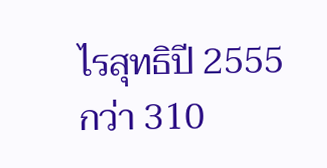ไรสุทธิปี 2555 กว่า 310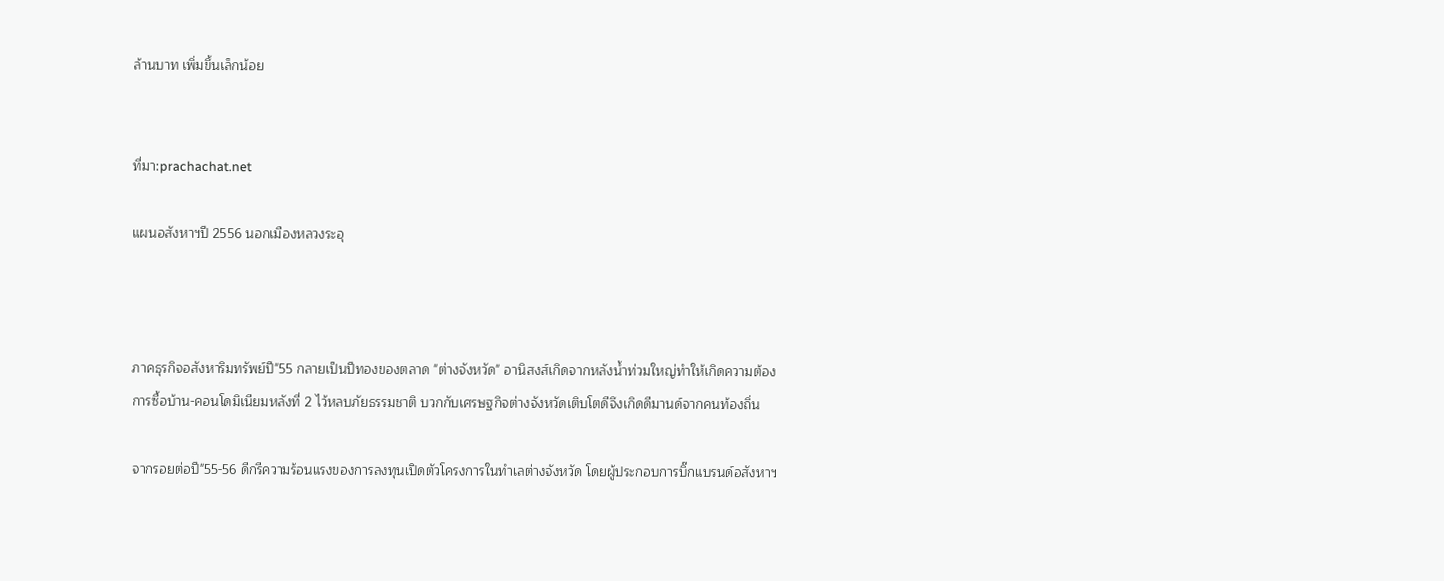ล้านบาท เพิ่มขึ้นเล็กน้อย


ที่มา:prachachat.net

แผนอสังหาฯปี 2556 นอกเมืองหลวงระอุ



ภาคธุรกิจอสังหาริมทรัพย์ปี"55 กลายเป็นปีทองของตลาด "ต่างจังหวัด" อานิสงส์เกิดจากหลังน้ำท่วมใหญ่ทำให้เกิดความต้องการซื้อบ้าน-คอนโดมิเนียมหลังที่ 2 ไว้หลบภัยธรรมชาติ บวกกับเศรษฐกิจต่างจังหวัดเติบโตดีจึงเกิดดีมานด์จากคนท้องถิ่น

จากรอยต่อปี"55-56 ดีกรีความร้อนแรงของการลงทุนเปิดตัวโครงการในทำเลต่างจังหวัด โดยผู้ประกอบการบิ๊กแบรนด์อสังหาฯ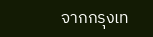จากกรุงเท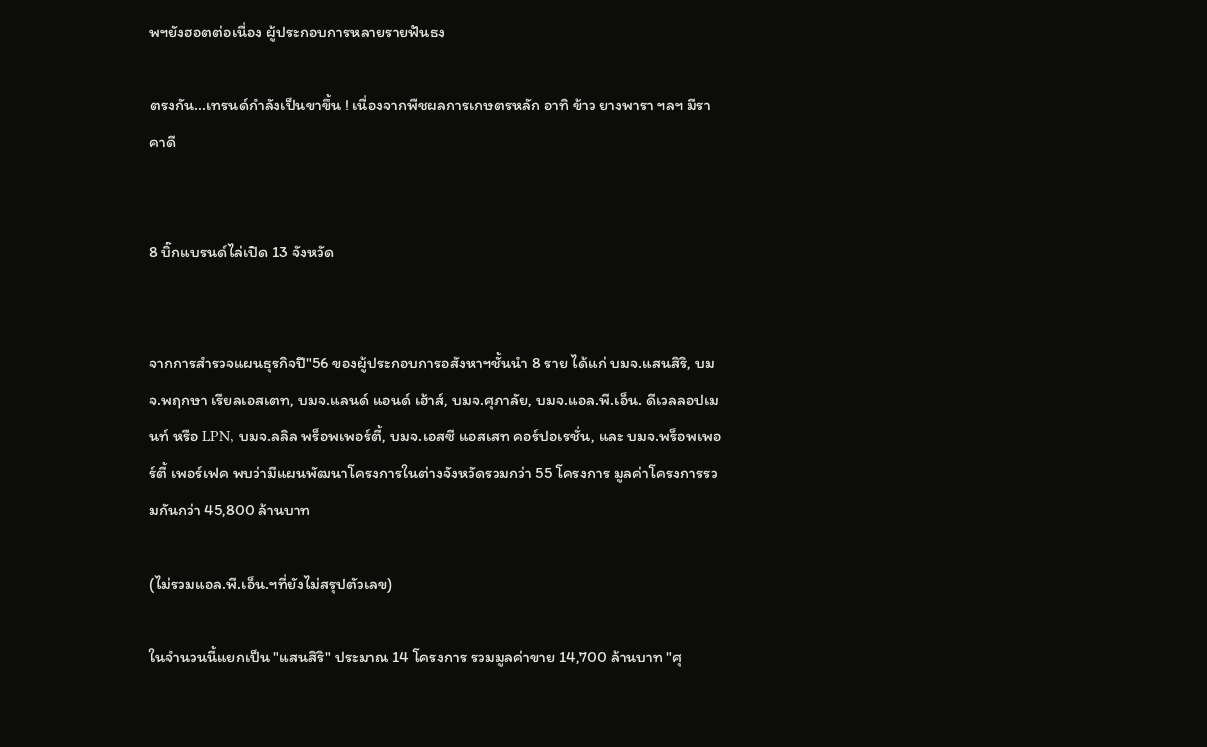พฯยังฮอตต่อเนื่อง ผู้ประกอบการหลายรายฟันธง

ตรงกัน...เทรนด์กำลังเป็นขาขึ้น ! เนื่องจากพืชผลการเกษตรหลัก อาทิ ข้าว ยางพารา ฯลฯ มีราคาดี


8 บิ๊กแบรนด์ไล่เปิด 13 จังหวัด


จากการสำรวจแผนธุรกิจปี"56 ของผู้ประกอบการอสังหาฯชั้นนำ 8 ราย ได้แก่ บมจ.แสนสิริ, บมจ.พฤกษา เรียลเอสเตท, บมจ.แลนด์ แอนด์ เฮ้าส์, บมจ.ศุภาลัย, บมจ.แอล.พี.เอ็น. ดีเวลลอปเมนท์ หรือ LPN, บมจ.ลลิล พร็อพเพอร์ตี้, บมจ.เอสซี แอสเสท คอร์ปอเรชั่น, และ บมจ.พร็อพเพอร์ตี้ เพอร์เฟค พบว่ามีแผนพัฒนาโครงการในต่างจังหวัดรวมกว่า 55 โครงการ มูลค่าโครงการรวมกันกว่า 45,800 ล้านบาท

(ไม่รวมแอล.พี.เอ็น.ฯที่ยังไม่สรุปตัวเลข)

ในจำนวนนี้แยกเป็น "แสนสิริ" ประมาณ 14 โครงการ รวมมูลค่าขาย 14,700 ล้านบาท "ศุ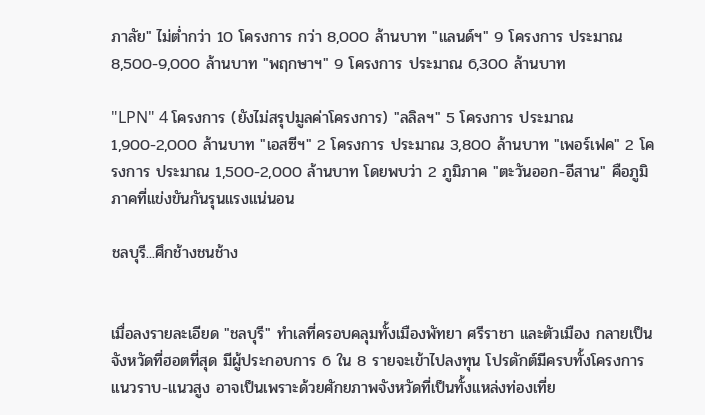ภาลัย" ไม่ต่ำกว่า 10 โครงการ กว่า 8,000 ล้านบาท "แลนด์ฯ" 9 โครงการ ประมาณ 8,500-9,000 ล้านบาท "พฤกษาฯ" 9 โครงการ ประมาณ 6,300 ล้านบาท

"LPN" 4 โครงการ (ยังไม่สรุปมูลค่าโครงการ) "ลลิลฯ" 5 โครงการ ประมาณ 1,900-2,000 ล้านบาท "เอสซีฯ" 2 โครงการ ประมาณ 3,800 ล้านบาท "เพอร์เฟค" 2 โครงการ ประมาณ 1,500-2,000 ล้านบาท โดยพบว่า 2 ภูมิภาค "ตะวันออก-อีสาน" คือภูมิภาคที่แข่งขันกันรุนแรงแน่นอน

ชลบุรี...ศึกช้างชนช้าง


เมื่อลงรายละเอียด "ชลบุรี" ทำเลที่ครอบคลุมทั้งเมืองพัทยา ศรีราชา และตัวเมือง กลายเป็นจังหวัดที่ฮอตที่สุด มีผู้ประกอบการ 6 ใน 8 รายจะเข้าไปลงทุน โปรดักต์มีครบทั้งโครงการแนวราบ-แนวสูง อาจเป็นเพราะด้วยศักยภาพจังหวัดที่เป็นทั้งแหล่งท่องเที่ย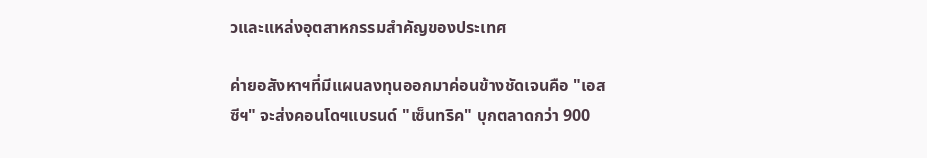วและแหล่งอุตสาหกรรมสำคัญของประเทศ

ค่ายอสังหาฯที่มีแผนลงทุนออกมาค่อนข้างชัดเจนคือ "เอสซีฯ" จะส่งคอนโดฯแบรนด์ "เซ็นทริค" บุกตลาดกว่า 900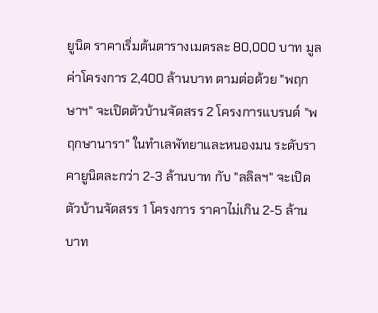ยูนิต ราคาเริ่มต้นตารางเมตรละ 80,000 บาท มูลค่าโครงการ 2,400 ล้านบาท ตามต่อด้วย "พฤกษาฯ" จะเปิดตัวบ้านจัดสรร 2 โครงการแบรนด์ "พฤกษานารา" ในทำเลพัทยาและหนองมน ระดับราคายูนิตละกว่า 2-3 ล้านบาท กับ "ลลิลฯ" จะเปิดตัวบ้านจัดสรร 1 โครงการ ราคาไม่เกิน 2-5 ล้านบาท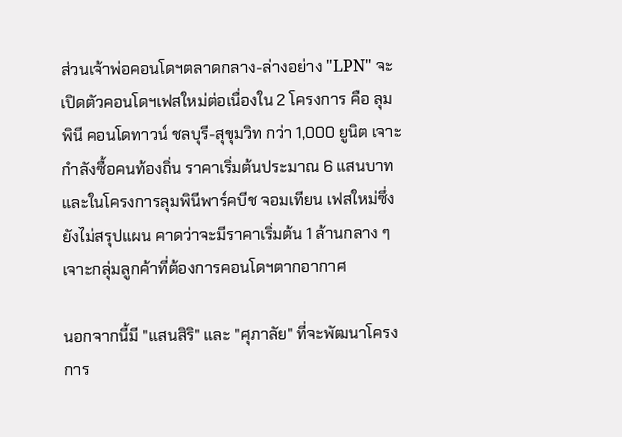ส่วนเจ้าพ่อคอนโดฯตลาดกลาง-ล่างอย่าง "LPN" จะเปิดตัวคอนโดฯเฟสใหม่ต่อเนื่องใน 2 โครงการ คือ ลุมพินี คอนโดทาวน์ ชลบุรี-สุขุมวิท กว่า 1,000 ยูนิต เจาะกำลังซื้อคนท้องถิ่น ราคาเริ่มต้นประมาณ 6 แสนบาท และในโครงการลุมพินีพาร์คบีช จอมเทียน เฟสใหม่ซึ่งยังไม่สรุปแผน คาดว่าจะมีราคาเริ่มต้น 1 ล้านกลาง ๆ เจาะกลุ่มลูกค้าที่ต้องการคอนโดฯตากอากาศ

นอกจากนี้มี "แสนสิริ" และ "ศุภาลัย" ที่จะพัฒนาโครงการ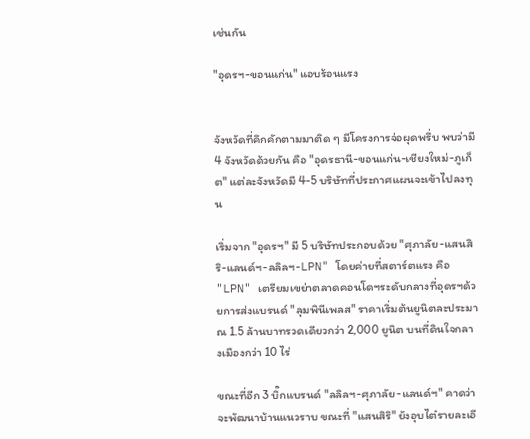เช่นกัน

"อุดรฯ-ขอนแก่น" แอบร้อนแรง


จังหวัดที่คึกคักตามมาติด ๆ มีโครงการจ่อผุดพรึ่บ พบว่ามี 4 จังหวัดด้วยกัน คือ "อุดรธานี-ขอนแก่น-เชียงใหม่-ภูเก็ต" แต่ละจังหวัดมี 4-5 บริษัทที่ประกาศแผนจะเข้าไปลงทุน

เริ่มจาก "อุดรฯ" มี 5 บริษัทประกอบด้วย "ศุภาลัย-แสนสิริ-แลนด์ฯ-ลลิลฯ-LPN" โดยค่ายที่สตาร์ตแรง คือ "LPN" เตรียมเขย่าตลาดคอนโดฯระดับกลางที่อุดรฯด้วยการส่งแบรนด์ "ลุมพินีเพลส" ราคาเริ่มต้นยูนิตละประมาณ 1.5 ล้านบาทรวดเดียวกว่า 2,000 ยูนิต บนที่ดินใจกลางเมืองกว่า 10 ไร่

ขณะที่อีก 3 บิ๊กแบรนด์ "ลลิลฯ-ศุภาลัย-แลนด์ฯ" คาดว่าจะพัฒนาบ้านแนวราบ ขณะที่ "แสนสิริ" ยังอุบไต๋รายละเอี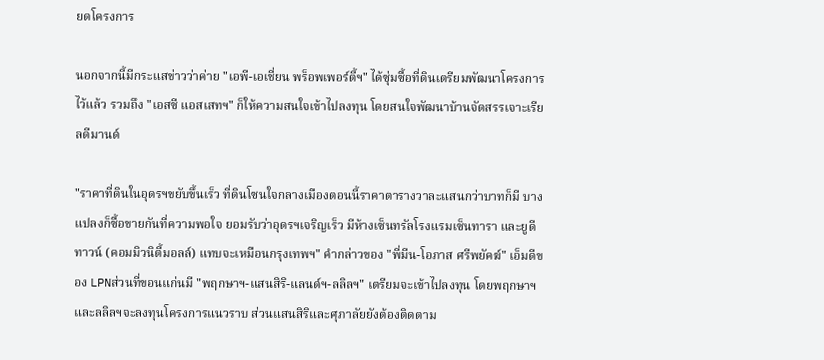ยดโครงการ

นอกจากนี้มีกระแสข่าวว่าค่าย "เอพี-เอเชี่ยน พร็อพเพอร์ตี้ฯ" ได้ซุ่มซื้อที่ดินเตรียมพัฒนาโครงการไว้แล้ว รวมถึง "เอสซี แอสเสทฯ" ก็ให้ความสนใจเข้าไปลงทุน โดยสนใจพัฒนาบ้านจัดสรรเจาะเรียลดีมานด์

"ราคาที่ดินในอุดรฯขยับขึ้นเร็ว ที่ดินโซนใจกลางเมืองตอนนี้ราคาตารางวาละแสนกว่าบาทก็มี บางแปลงก็ซื้อขายกันที่ความพอใจ ยอมรับว่าอุดรฯเจริญเร็ว มีห้างเซ็นทรัลโรงแรมเซ็นทารา และยูดีทาวน์ (คอมมิวนิตี้มอลล์) แทบจะเหมือนกรุงเทพฯ" คำกล่าวของ "พี่มีน-โอภาส ศรีพยัคฆ์" เอ็มดีของ LPNส่วนที่ขอนแก่นมี "พฤกษาฯ-แสนสิริ-แลนด์ฯ-ลลิลฯ" เตรียมจะเข้าไปลงทุน โดยพฤกษาฯและลลิลฯจะลงทุนโครงการแนวราบ ส่วนแสนสิริและศุภาลัยยังต้องติดตาม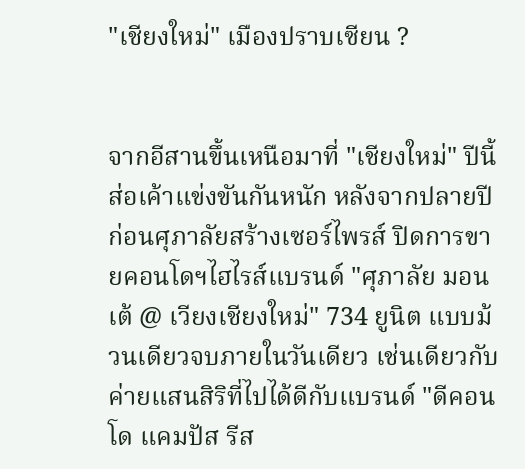"เชียงใหม่" เมืองปราบเซียน ?


จากอีสานขึ้นเหนือมาที่ "เชียงใหม่" ปีนี้ส่อเค้าแข่งขันกันหนัก หลังจากปลายปีก่อนศุภาลัยสร้างเซอร์ไพรส์ ปิดการขายคอนโดฯไฮไรส์แบรนด์ "ศุภาลัย มอนเต้ @ เวียงเชียงใหม่" 734 ยูนิต แบบม้วนเดียวจบภายในวันเดียว เช่นเดียวกับค่ายแสนสิริที่ไปได้ดีกับแบรนด์ "ดีคอนโด แคมปัส รีส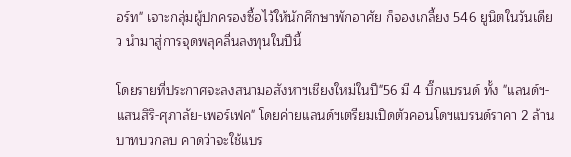อร์ท" เจาะกลุ่มผู้ปกครองซื้อไว้ให้นักศึกษาพักอาศัย ก็จองเกลี้ยง 546 ยูนิตในวันเดียว นำมาสู่การจุดพลุคลื่นลงทุนในปีนี้

โดยรายที่ประกาศจะลงสนามอสังหาฯเชียงใหม่ในปี"56 มี 4 บิ๊กแบรนด์ ทั้ง "แลนด์ฯ-แสนสิริ-ศุภาลัย-เพอร์เฟค" โดยค่ายแลนด์ฯเตรียมเปิดตัวคอนโดฯแบรนด์ราคา 2 ล้านบาทบวกลบ คาดว่าจะใช้แบร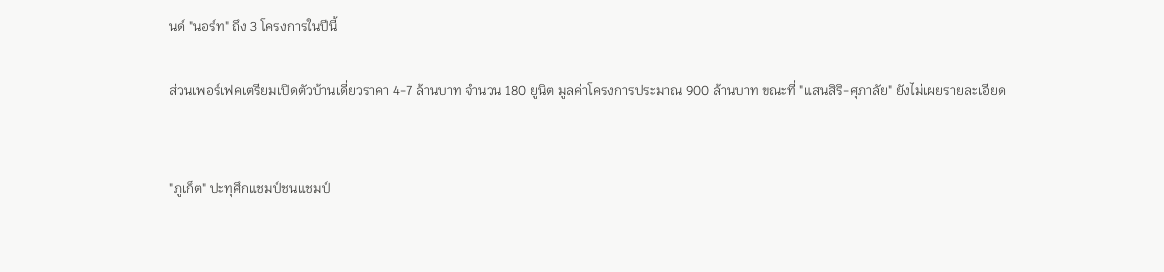นด์ "นอร์ท" ถึง 3 โครงการในปีนี้

ส่วนเพอร์เฟคเตรียมเปิดตัวบ้านเดี่ยวราคา 4-7 ล้านบาท จำนวน 180 ยูนิต มูลค่าโครงการประมาณ 900 ล้านบาท ขณะที่ "แสนสิริ-ศุภาลัย" ยังไม่เผยรายละเอียด


"ภูเก็ต" ปะทุศึกแชมป์ชนแชมป์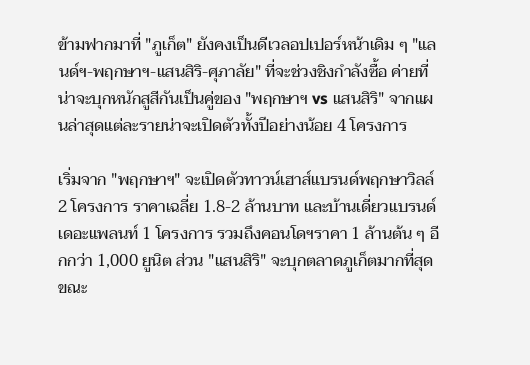ข้ามฟากมาที่ "ภูเก็ต" ยังคงเป็นดีเวลอปเปอร์หน้าเดิม ๆ "แลนด์ฯ-พฤกษาฯ-แสนสิริ-ศุภาลัย" ที่จะช่วงชิงกำลังซื้อ ค่ายที่น่าจะบุกหนักสูสีกันเป็นคู่ของ "พฤกษาฯ vs แสนสิริ" จากแผนล่าสุดแต่ละรายน่าจะเปิดตัวทั้งปีอย่างน้อย 4 โครงการ

เริ่มจาก "พฤกษาฯ" จะเปิดตัวทาวน์เฮาส์แบรนด์พฤกษาวิลล์ 2 โครงการ ราคาเฉลี่ย 1.8-2 ล้านบาท และบ้านเดี่ยวแบรนด์เดอะแพลนท์ 1 โครงการ รวมถึงคอนโดฯราคา 1 ล้านต้น ๆ อีกกว่า 1,000 ยูนิต ส่วน "แสนสิริ" จะบุกตลาดภูเก็ตมากที่สุด ขณะ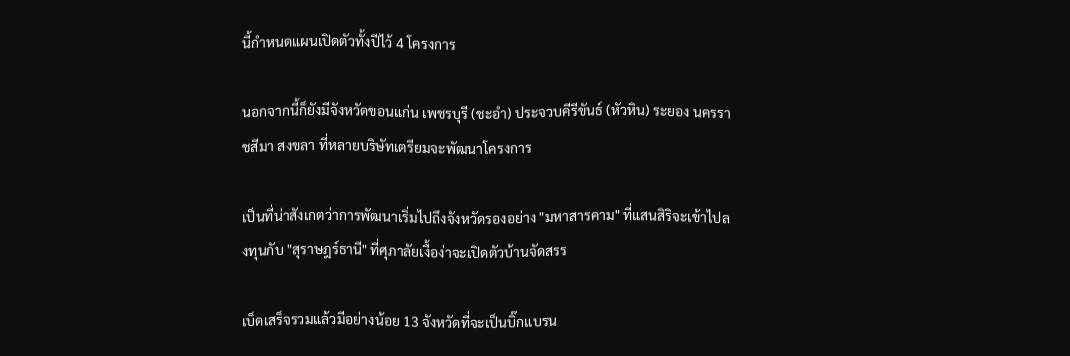นี้กำหนดแผนเปิดตัวทั้งปีไว้ 4 โครงการ

นอกจากนี้ก็ยังมีจังหวัดขอนแก่น เพชรบุรี (ชะอำ) ประจวบคีรีขันธ์ (หัวหิน) ระยอง นครราชสีมา สงขลา ที่หลายบริษัทเตรียมจะพัฒนาโครงการ

เป็นที่น่าสังเกตว่าการพัฒนาเริ่มไปถึงจังหวัดรองอย่าง "มหาสารคาม" ที่แสนสิริจะเข้าไปลงทุนกับ "สุราษฎร์ธานี" ที่ศุภาลัยเงื้อง่าจะเปิดตัวบ้านจัดสรร

เบ็ดเสร็จรวมแล้วมีอย่างน้อย 13 จังหวัดที่จะเป็นบิ๊กแบรน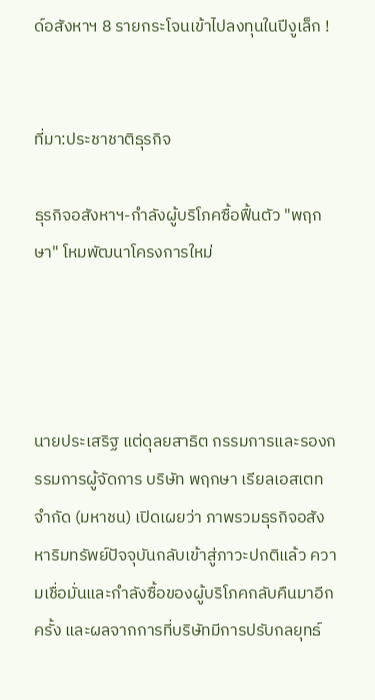ด์อสังหาฯ 8 รายกระโจนเข้าไปลงทุนในปีงูเล็ก !


ที่มา:ประชาชาติธุรกิจ

ธุรกิจอสังหาฯ-กำลังผู้บริโภคซื้อฟื้นตัว "พฤกษา" โหมพัฒนาโครงการใหม่




นายประเสริฐ แต่ดุลยสาธิต กรรมการและรองกรรมการผู้จัดการ บริษัท พฤกษา เรียลเอสเตท จำกัด (มหาชน) เปิดเผยว่า ภาพรวมธุรกิจอสังหาริมทรัพย์ปัจจุบันกลับเข้าสู่ภาวะปกติแล้ว ความเชื่อมั่นและกำลังซื้อของผู้บริโภคกลับคืนมาอีกครั้ง และผลจากการที่บริษัทมีการปรับกลยุทธ์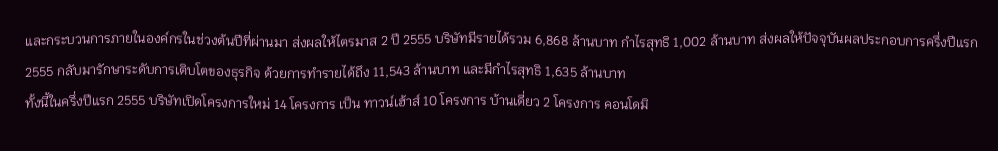และกระบวนการภายในองค์กรในช่วงต้นปีที่ผ่านมา ส่งผลให้ไตรมาส 2 ปี 2555 บริษัทมีรายได้รวม 6,868 ล้านบาท กำไรสุทธิ 1,002 ล้านบาท ส่งผลให้ปัจจุบันผลประกอบการครึ่งปีแรก 2555 กลับมารักษาระดับการเติบโตของธุรกิจ ด้วยการทำรายได้ถึง 11,543 ล้านบาท และมีกำไรสุทธิ 1,635 ล้านบาท
ทั้งนี้ในครึ่งปีแรก 2555 บริษัทเปิดโครงการใหม่ 14 โครงการ เป็น ทาวน์เฮ้าส์ 10 โครงการ บ้านเดี่ยว 2 โครงการ คอนโดมิ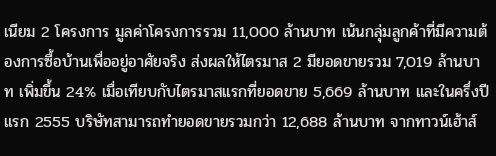เนียม 2 โครงการ มูลค่าโครงการรวม 11,000 ล้านบาท เน้นกลุ่มลูกค้าที่มีความต้องการซื้อบ้านเพื่ออยู่อาศัยจริง ส่งผลให้ไตรมาส 2 มียอดขายรวม 7,019 ล้านบาท เพิ่มขึ้น 24% เมื่อเทียบกับไตรมาสแรกที่ยอดขาย 5,669 ล้านบาท และในครึ่งปีแรก 2555 บริษัทสามารถทำยอดขายรวมกว่า 12,688 ล้านบาท จากทาวน์เฮ้าส์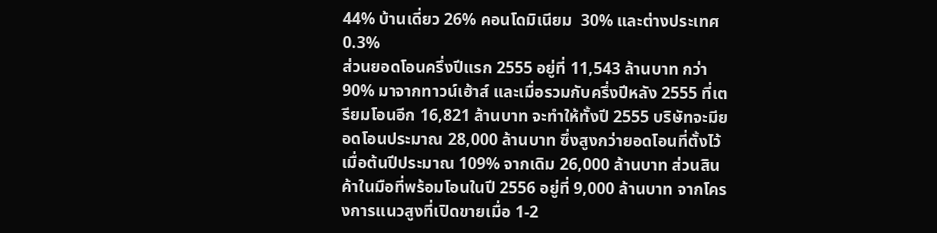44% บ้านเดี่ยว 26% คอนโดมิเนียม  30% และต่างประเทศ 0.3%
ส่วนยอดโอนครึ่งปีแรก 2555 อยู่ที่ 11,543 ล้านบาท กว่า 90% มาจากทาวน์เฮ้าส์ และเมื่อรวมกับครึ่งปีหลัง 2555 ที่เตรียมโอนอีก 16,821 ล้านบาท จะทำให้ทั้งปี 2555 บริษัทจะมียอดโอนประมาณ 28,000 ล้านบาท ซึ่งสูงกว่ายอดโอนที่ตั้งไว้เมื่อต้นปีประมาณ 109% จากเดิม 26,000 ล้านบาท ส่วนสินค้าในมือที่พร้อมโอนในปี 2556 อยู่ที่ 9,000 ล้านบาท จากโครงการแนวสูงที่เปิดขายเมื่อ 1-2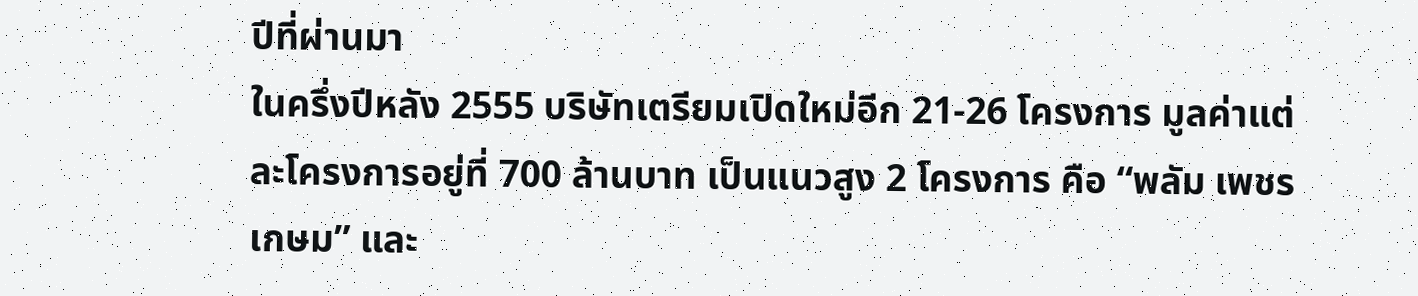ปีที่ผ่านมา
ในครึ่งปีหลัง 2555 บริษัทเตรียมเปิดใหม่อีก 21-26 โครงการ มูลค่าแต่ละโครงการอยู่ที่ 700 ล้านบาท เป็นแนวสูง 2 โครงการ คือ “พลัม เพชรเกษม” และ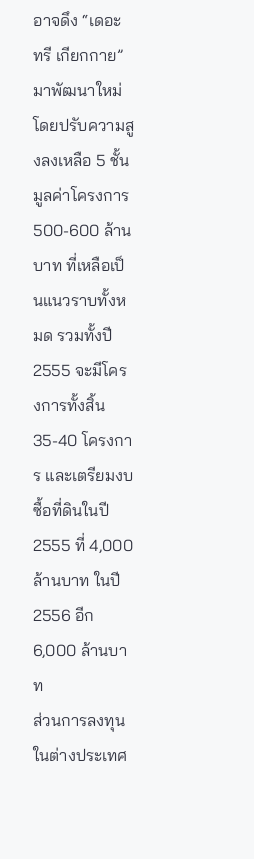อาจดึง “เดอะ ทรี เกียกกาย” มาพัฒนาใหม่ โดยปรับความสูงลงเหลือ 5 ชั้น มูลค่าโครงการ 500-600 ล้านบาท ที่เหลือเป็นแนวราบทั้งหมด รวมทั้งปี 2555 จะมีโครงการทั้งสิ้น 35-40 โครงการ และเตรียมงบซื้อที่ดินในปี 2555 ที่ 4,000 ล้านบาท ในปี 2556 อีก 6,000 ล้านบาท
ส่วนการลงทุนในต่างประเทศ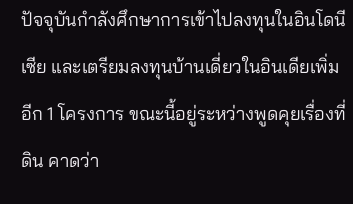ปัจจุบันกำลังศึกษาการเข้าไปลงทุนในอินโดนีเซีย และเตรียมลงทุนบ้านเดี่ยวในอินเดียเพิ่มอีก 1 โครงการ ขณะนี้อยู่ระหว่างพูดคุยเรื่องที่ดิน คาดว่า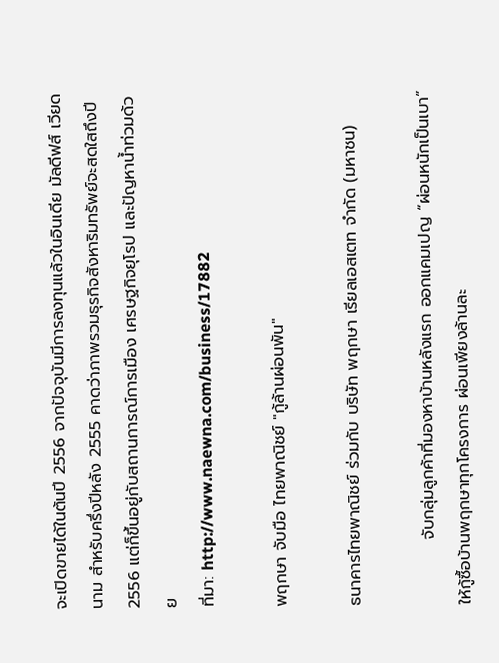จะเปิดขายได้ในต้นปี 2556 จากปัจจุบันมีการลงทุนแล้วในอินเดีย มัลดีฟส์ เวียดนาม สำหรับครึ่งปีหลัง 2555 คาดว่าภาพรวมธุรกิจสังหาริมทรัพย์จะสดใสถึงปี 2556 แต่ก็ขึ้นอยู่กับสถานการณ์การเมือง เศรษฐกิจยุโรป และปัญหาน้ำท่วมด้วย
ที่มา: http://www.naewna.com/business/17882

พฤกษา จับมือ ไทยพาณิชย์ "กู้ล้านผ่อนพัน"

ธนาคารไทยพาณิชย์ ร่วมกับ บริษัท พฤกษา เรียลเอสเตท จำกัด (มหาชน)

           จับกลุ่มลูกค้าที่มองหาบ้านหลังแรก ออกแคมเปญ “ผ่อนหนักเป็นเบา” ให้กู้ซื้อบ้านพฤกษาทุกโครงการ ผ่อนเพียงล้านละ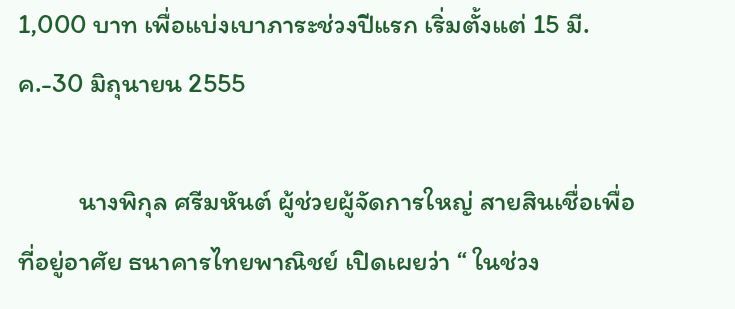1,000 บาท เพื่อแบ่งเบาภาระช่วงปีแรก เริ่มตั้งแต่ 15 มี.ค.-30 มิถุนายน 2555

          นางพิกุล ศรีมหันต์ ผู้ช่วยผู้จัดการใหญ่ สายสินเชื่อเพื่อที่อยู่อาศัย ธนาคารไทยพาณิชย์ เปิดเผยว่า “ ในช่วง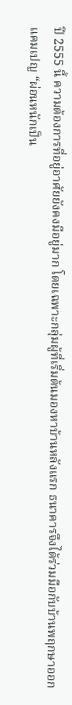ปี 2555 นี้ ความต้องการที่อยู่อาศัยยังคงมีอยู่มาก โดยเฉพาะกลุ่มผู้ที่เริ่มต้นมองหาบ้านหลังแรก ธนาคารจึงได้ร่วมมือกับบ้านพฤกษาออกแคมเปญ “ผ่อนหนักเป็น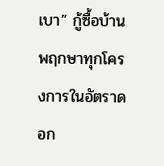เบา” กู้ซื้อบ้านพฤกษาทุกโครงการในอัตราดอก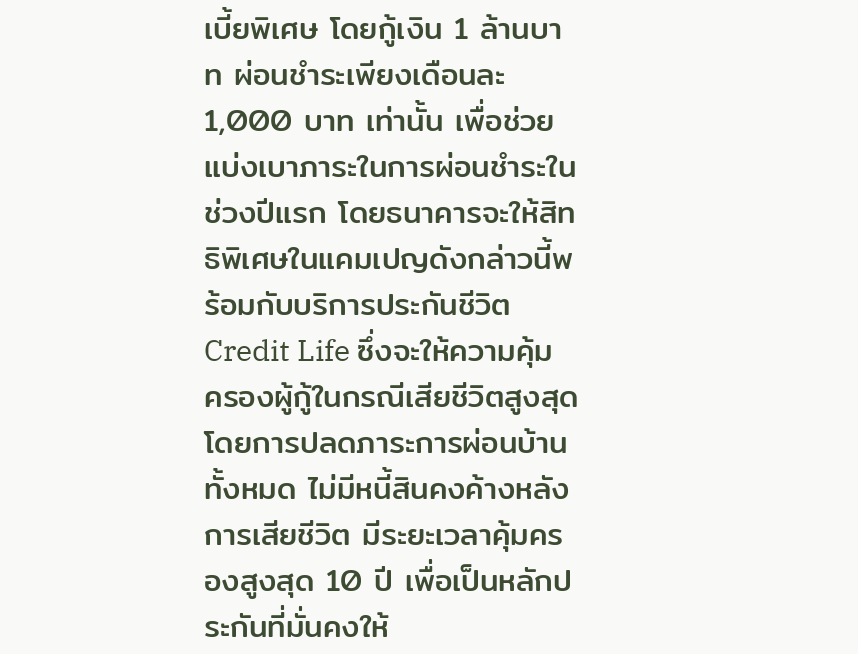เบี้ยพิเศษ โดยกู้เงิน 1 ล้านบาท ผ่อนชำระเพียงเดือนละ 1,000 บาท เท่านั้น เพื่อช่วยแบ่งเบาภาระในการผ่อนชำระในช่วงปีแรก โดยธนาคารจะให้สิทธิพิเศษในแคมเปญดังกล่าวนี้พร้อมกับบริการประกันชีวิต Credit Life ซึ่งจะให้ความคุ้มครองผู้กู้ในกรณีเสียชีวิตสูงสุด โดยการปลดภาระการผ่อนบ้านทั้งหมด ไม่มีหนี้สินคงค้างหลังการเสียชีวิต มีระยะเวลาคุ้มครองสูงสุด 10 ปี เพื่อเป็นหลักประกันที่มั่นคงให้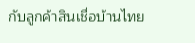กับลูกค้าสินเชื่อบ้านไทย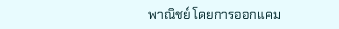พาณิชย์ โดยการออกแคม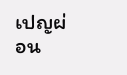เปญผ่อน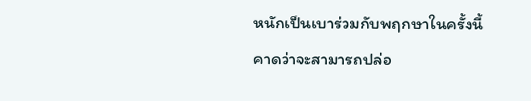หนักเป็นเบาร่วมกับพฤกษาในครั้งนี้ คาดว่าจะสามารถปล่อ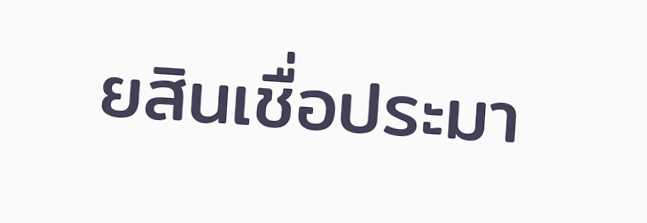ยสินเชื่อประมา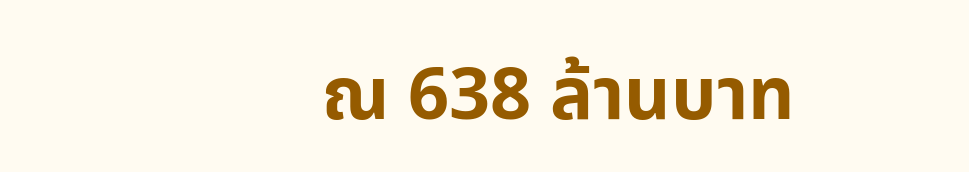ณ 638 ล้านบาท